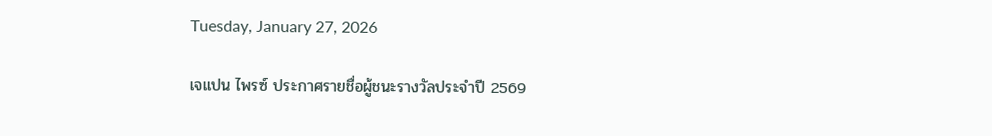Tuesday, January 27, 2026

เจแปน ไพรซ์ ประกาศรายชื่อผู้ชนะรางวัลประจำปี 2569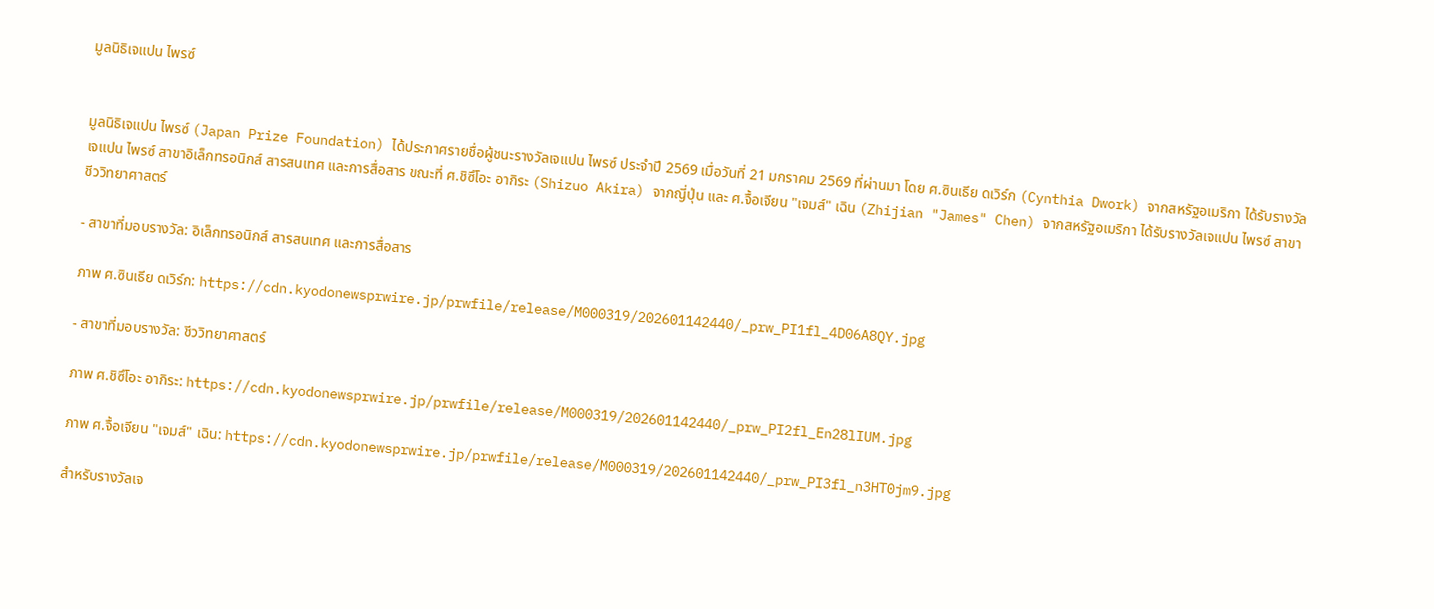มูลนิธิเจแปน ไพรซ์


มูลนิธิเจแปน ไพรซ์ (Japan Prize Foundation) ได้ประกาศรายชื่อผู้ชนะรางวัลเจแปน ไพรซ์ ประจำปี 2569 เมื่อวันที่ 21 มกราคม 2569 ที่ผ่านมา โดย ศ.ซินเธีย ดเวิร์ก (Cynthia Dwork) จากสหรัฐอเมริกา ได้รับรางวัลเจแปน ไพรซ์ สาขาอิเล็กทรอนิกส์ สารสนเทศ และการสื่อสาร ขณะที่ ศ.ชิซึโอะ อากิระ (Shizuo Akira) จากญี่ปุ่น และ ศ.จื้อเจียน "เจมส์" เฉิน (Zhijian "James" Chen) จากสหรัฐอเมริกา ได้รับรางวัลเจแปน ไพรซ์ สาขาชีววิทยาศาสตร์

- สาขาที่มอบรางวัล: อิเล็กทรอนิกส์ สารสนเทศ และการสื่อสาร

ภาพ ศ.ซินเธีย ดเวิร์ก: https://cdn.kyodonewsprwire.jp/prwfile/release/M000319/202601142440/_prw_PI1fl_4D06A8QY.jpg

- สาขาที่มอบรางวัล: ชีววิทยาศาสตร์

ภาพ ศ.ชิซึโอะ อากิระ: https://cdn.kyodonewsprwire.jp/prwfile/release/M000319/202601142440/_prw_PI2fl_En28lIUM.jpg

ภาพ ศ.จื้อเจียน "เจมส์" เฉิน: https://cdn.kyodonewsprwire.jp/prwfile/release/M000319/202601142440/_prw_PI3fl_n3HT0jm9.jpg

สำหรับรางวัลเจ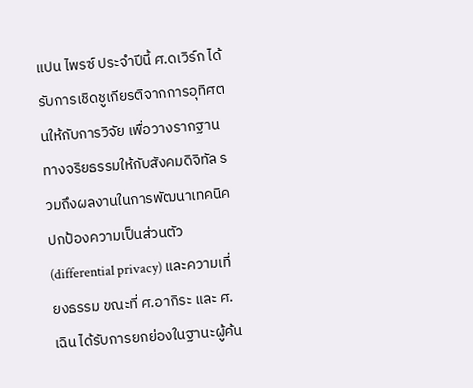แปน ไพรซ์ ประจำปีนี้ ศ.ดเวิร์ก ได้รับการเชิดชูเกียรติจากการอุทิศตนให้กับการวิจัย เพื่อวางรากฐานทางจริยธรรมให้กับสังคมดิจิทัล รวมถึงผลงานในการพัฒนาเทคนิคปกป้องความเป็นส่วนตัว (differential privacy) และความเที่ยงธรรม ขณะที่ ศ.อากิระ และ ศ.เฉิน ได้รับการยกย่องในฐานะผู้ค้น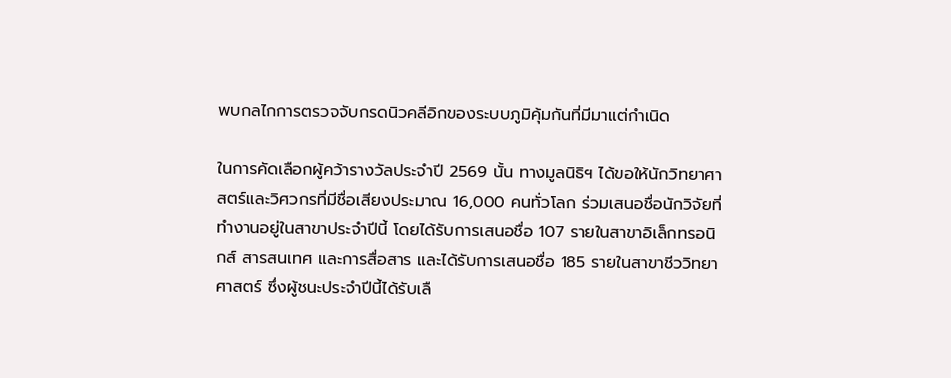พบกลไกการตรวจจับกรดนิวคลีอิกของระบบภูมิคุ้มกันที่มีมาแต่กำเนิด

ในการคัดเลือกผู้คว้ารางวัลประจำปี 2569 นั้น ทางมูลนิธิฯ ได้ขอให้นักวิทยาศาสตร์และวิศวกรที่มีชื่อเสียงประมาณ 16,000 คนทั่วโลก ร่วมเสนอชื่อนักวิจัยที่ทำงานอยู่ในสาขาประจำปีนี้ โดยได้รับการเสนอชื่อ 107 รายในสาขาอิเล็กทรอนิกส์ สารสนเทศ และการสื่อสาร และได้รับการเสนอชื่อ 185 รายในสาขาชีววิทยาศาสตร์ ซึ่งผู้ชนะประจำปีนี้ได้รับเลื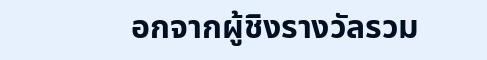อกจากผู้ชิงรางวัลรวม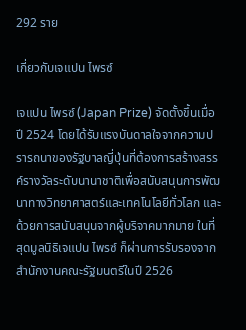292 ราย

เกี่ยวกับเจแปน ไพรซ์

เจแปน ไพรซ์ (Japan Prize) จัดตั้งขึ้นเมื่อปี 2524 โดยได้รับแรงบันดาลใจจากความปรารถนาของรัฐบาลญี่ปุ่นที่ต้องการสร้างสรรค์รางวัลระดับนานาชาติเพื่อสนับสนุนการพัฒนาทางวิทยาศาสตร์และเทคโนโลยีทั่วโลก และด้วยการสนับสนุนจากผู้บริจาคมากมาย ในที่สุดมูลนิธิเจแปน ไพรซ์ ก็ผ่านการรับรองจากสำนักงานคณะรัฐมนตรีในปี 2526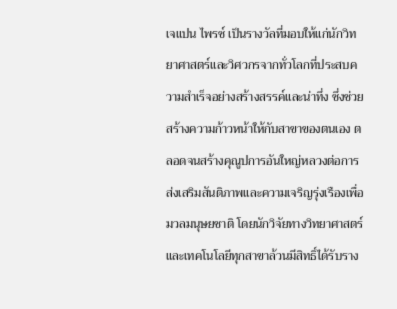เจแปน ไพรซ์ เป็นรางวัลที่มอบให้แก่นักวิทยาศาสตร์และวิศวกรจากทั่วโลกที่ประสบความสำเร็จอย่างสร้างสรรค์และน่าทึ่ง ซึ่งช่วยสร้างความก้าวหน้าให้กับสาขาของตนเอง ตลอดจนสร้างคุณูปการอันใหญ่หลวงต่อการส่งเสริมสันติภาพและความเจริญรุ่งเรืองเพื่อมวลมนุษยชาติ โดยนักวิจัยทางวิทยาศาสตร์และเทคโนโลยีทุกสาขาล้วนมีสิทธิ์ได้รับราง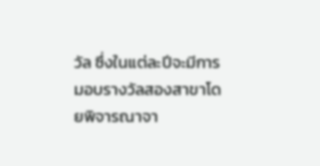วัล ซึ่งในแต่ละปีจะมีการมอบรางวัลสองสาขาโดยพิจารณาจา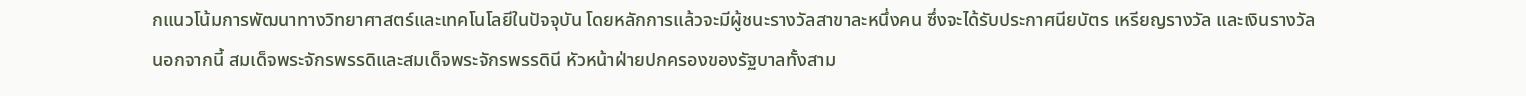กแนวโน้มการพัฒนาทางวิทยาศาสตร์และเทคโนโลยีในปัจจุบัน โดยหลักการแล้วจะมีผู้ชนะรางวัลสาขาละหนึ่งคน ซึ่งจะได้รับประกาศนียบัตร เหรียญรางวัล และเงินรางวัล นอกจากนี้ สมเด็จพระจักรพรรดิและสมเด็จพระจักรพรรดินี หัวหน้าฝ่ายปกครองของรัฐบาลทั้งสาม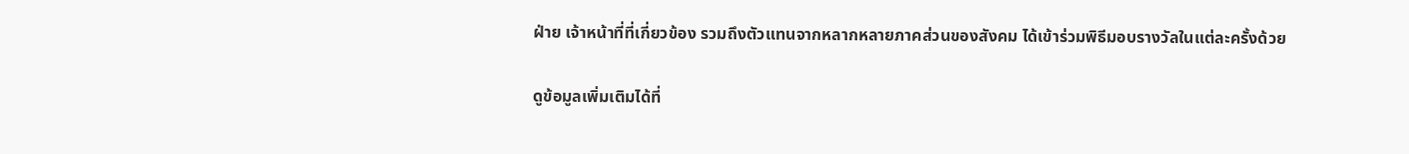ฝ่าย เจ้าหน้าที่ที่เกี่ยวข้อง รวมถึงตัวแทนจากหลากหลายภาคส่วนของสังคม ได้เข้าร่วมพิธีมอบรางวัลในแต่ละครั้งด้วย

ดูข้อมูลเพิ่มเติมได้ที่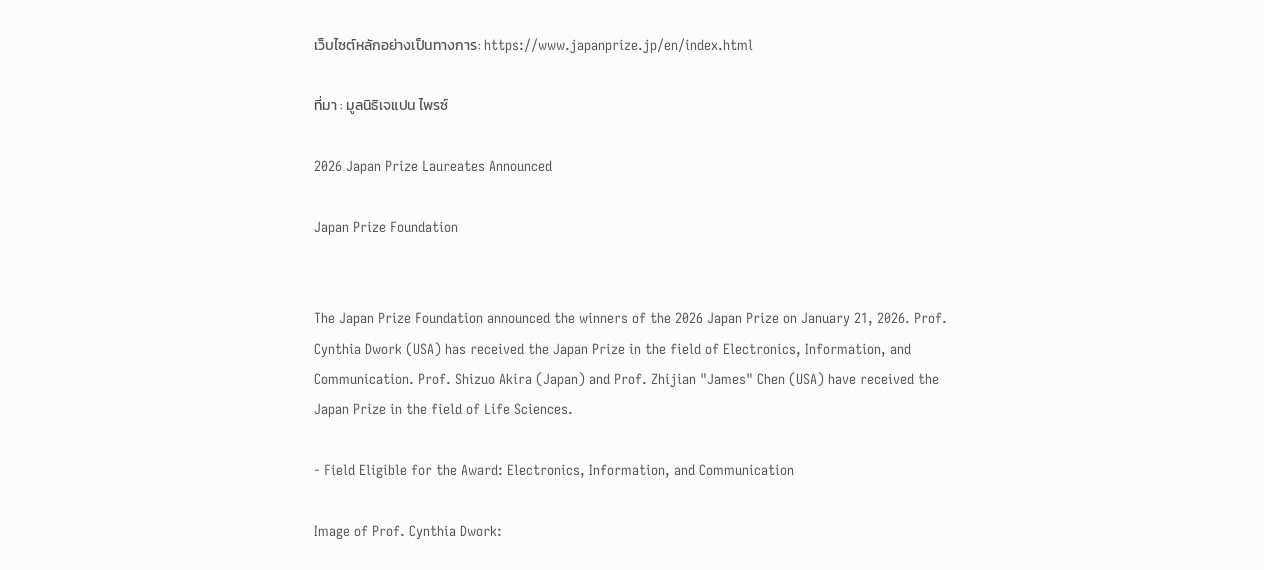เว็บไซต์หลักอย่างเป็นทางการ: https://www.japanprize.jp/en/index.html

ที่มา : มูลนิธิเจแปน ไพรซ์

2026 Japan Prize Laureates Announced

Japan Prize Foundation


The Japan Prize Foundation announced the winners of the 2026 Japan Prize on January 21, 2026. Prof. Cynthia Dwork (USA) has received the Japan Prize in the field of Electronics, Information, and Communication. Prof. Shizuo Akira (Japan) and Prof. Zhijian "James" Chen (USA) have received the Japan Prize in the field of Life Sciences.

- Field Eligible for the Award: Electronics, Information, and Communication

Image of Prof. Cynthia Dwork: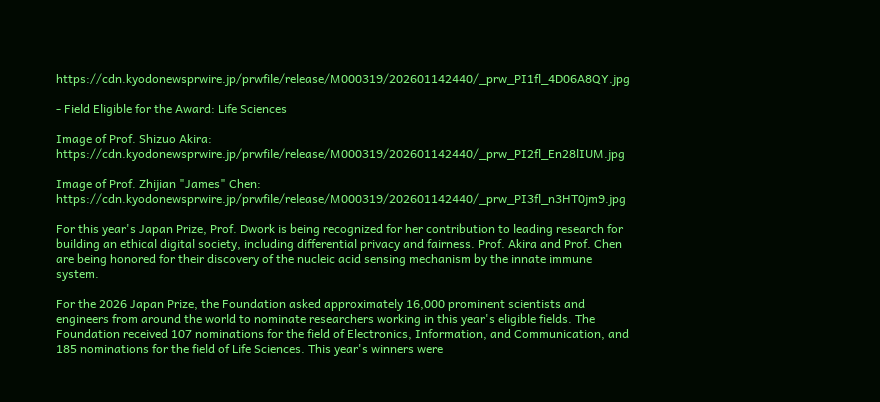https://cdn.kyodonewsprwire.jp/prwfile/release/M000319/202601142440/_prw_PI1fl_4D06A8QY.jpg

- Field Eligible for the Award: Life Sciences

Image of Prof. Shizuo Akira: https://cdn.kyodonewsprwire.jp/prwfile/release/M000319/202601142440/_prw_PI2fl_En28lIUM.jpg

Image of Prof. Zhijian "James" Chen: https://cdn.kyodonewsprwire.jp/prwfile/release/M000319/202601142440/_prw_PI3fl_n3HT0jm9.jpg

For this year's Japan Prize, Prof. Dwork is being recognized for her contribution to leading research for building an ethical digital society, including differential privacy and fairness. Prof. Akira and Prof. Chen are being honored for their discovery of the nucleic acid sensing mechanism by the innate immune system.

For the 2026 Japan Prize, the Foundation asked approximately 16,000 prominent scientists and engineers from around the world to nominate researchers working in this year's eligible fields. The Foundation received 107 nominations for the field of Electronics, Information, and Communication, and 185 nominations for the field of Life Sciences. This year's winners were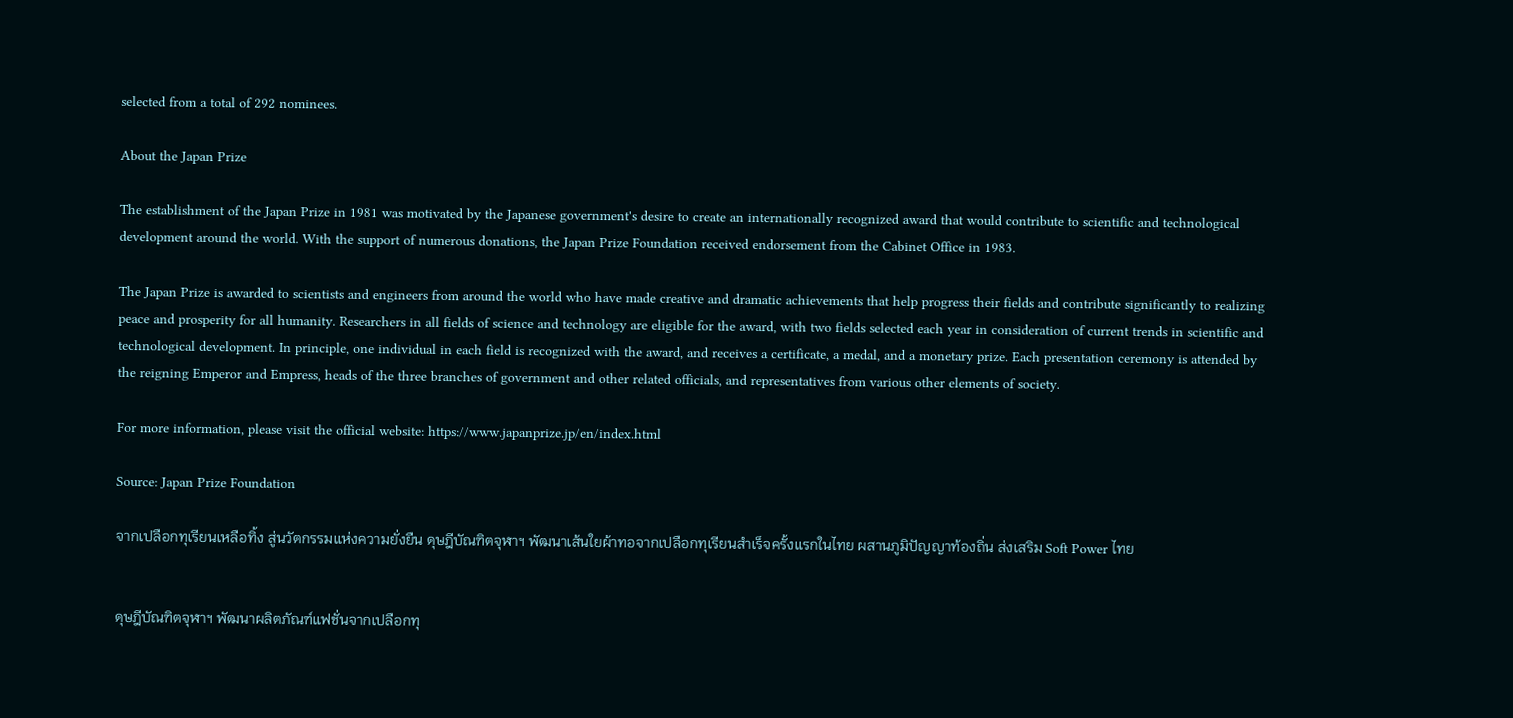selected from a total of 292 nominees.

About the Japan Prize

The establishment of the Japan Prize in 1981 was motivated by the Japanese government's desire to create an internationally recognized award that would contribute to scientific and technological development around the world. With the support of numerous donations, the Japan Prize Foundation received endorsement from the Cabinet Office in 1983.

The Japan Prize is awarded to scientists and engineers from around the world who have made creative and dramatic achievements that help progress their fields and contribute significantly to realizing peace and prosperity for all humanity. Researchers in all fields of science and technology are eligible for the award, with two fields selected each year in consideration of current trends in scientific and technological development. In principle, one individual in each field is recognized with the award, and receives a certificate, a medal, and a monetary prize. Each presentation ceremony is attended by the reigning Emperor and Empress, heads of the three branches of government and other related officials, and representatives from various other elements of society.

For more information, please visit the official website: https://www.japanprize.jp/en/index.html

Source: Japan Prize Foundation

จากเปลือกทุเรียนเหลือทิ้ง สู่นวัตกรรมแห่งความยั่งยืน ดุษฎีบัณฑิตจุฬาฯ พัฒนาเส้นใยผ้าทอจากเปลือกทุเรียนสำเร็จครั้งแรกในไทย ผสานภูมิปัญญาท้องถิ่น ส่งเสริม Soft Power ไทย


ดุษฎีบัณฑิตจุฬาฯ พัฒนาผลิตภัณฑ์แฟชั่นจากเปลือกทุ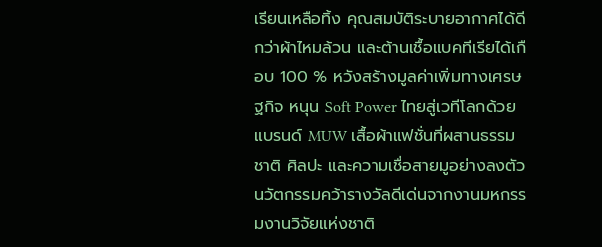เรียนเหลือทิ้ง คุณสมบัติระบายอากาศได้ดีกว่าผ้าไหมล้วน และต้านเชื้อแบคทีเรียได้เกือบ 100 % หวังสร้างมูลค่าเพิ่มทางเศรษฐกิจ หนุน Soft Power ไทยสู่เวทีโลกด้วยแบรนด์ MUW เสื้อผ้าแฟชั่นที่ผสานธรรมชาติ ศิลปะ และความเชื่อสายมูอย่างลงตัว นวัตกรรมคว้ารางวัลดีเด่นจากงานมหกรรมงานวิจัยแห่งชาติ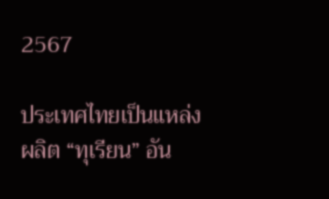2567

ประเทศไทยเป็นแหล่งผลิต “ทุเรียน” อัน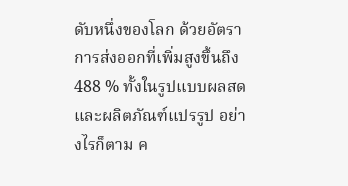ดับหนึ่งของโลก ด้วยอัตราการส่งออกที่เพิ่มสูงขึ้นถึง 488 % ทั้งในรูปแบบผลสดและผลิตภัณฑ์แปรรูป อย่างไรก็ตาม ค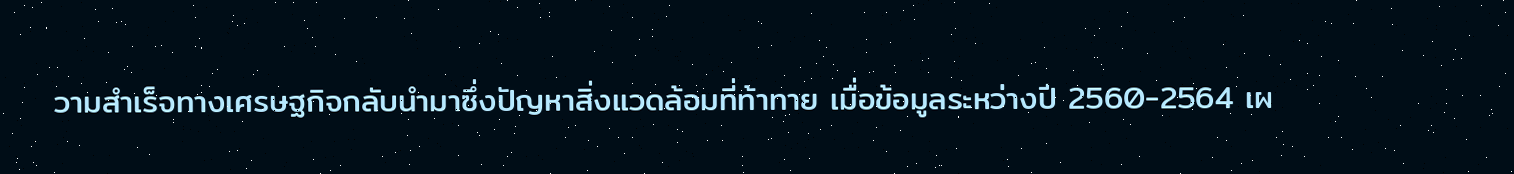วามสำเร็จทางเศรษฐกิจกลับนำมาซึ่งปัญหาสิ่งแวดล้อมที่ท้าทาย เมื่อข้อมูลระหว่างปี 2560-2564 เผ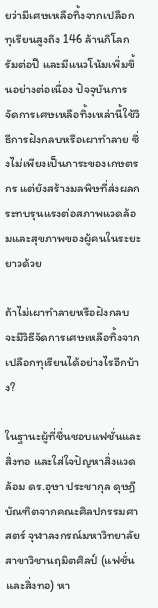ยว่ามีเศษเหลือทิ้งจากเปลือกทุเรียนสูงถึง 146 ล้านกิโลกรัมต่อปี และมีแนวโน้มเพิ่มขึ้นอย่างต่อเนื่อง ปัจจุบันการจัดการเศษเหลือทิ้งเหล่านี้ใช้วิธีการฝังกลบหรือเผาทำลาย ซึ่งไม่เพียงเป็นภาระของเกษตรกร แต่ยังสร้างมลพิษที่ส่งผลกระทบรุนแรงต่อสภาพแวดล้อมและสุขภาพของผู้คนในระยะยาวด้วย

ถ้าไม่เผาทำลายหรือฝังกลบ จะมีวิธีจัดการเศษเหลือทิ้งจากเปลือกทุเรียนได้อย่างไรอีกบ้าง?

ในฐานะผู้ที่ชื่นชอบแฟชั่นและสิ่งทอ และใส่ใจปัญหาสิ่งแวดล้อม ดร.อุษา ประชากุล ดุษฎีบัณฑิตจากคณะศิลปกรรมศาสตร์ จุฬาลงกรณ์มหาวิทยาลัย สาขาวิชานฤมิตศิลป์ (แฟชั่นและสิ่งทอ) หา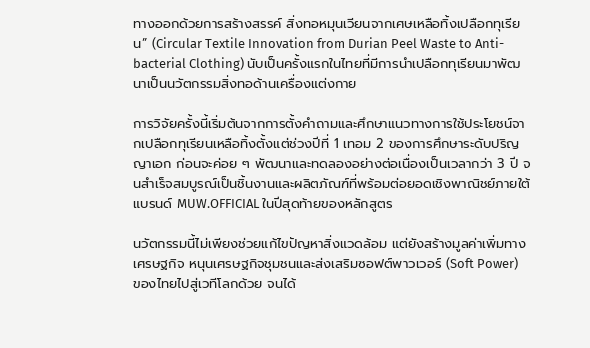ทางออกด้วยการสร้างสรรค์ สิ่งทอหมุนเวียนจากเศษเหลือทิ้งเปลือกทุเรียน” (Circular Textile Innovation from Durian Peel Waste to Anti-bacterial Clothing) นับเป็นครั้งแรกในไทยที่มีการนำเปลือกทุเรียนมาพัฒนาเป็นนวัตกรรมสิ่งทอด้านเครื่องแต่งกาย

การวิจัยครั้งนี้เริ่มต้นจากการตั้งคำถามและศึกษาแนวทางการใช้ประโยชน์จากเปลือกทุเรียนเหลือทิ้งตั้งแต่ช่วงปีที่ 1 เทอม 2 ของการศึกษาระดับปริญญาเอก ก่อนจะค่อย ๆ พัฒนาและทดลองอย่างต่อเนื่องเป็นเวลากว่า 3 ปี จนสำเร็จสมบูรณ์เป็นชิ้นงานและผลิตภัณฑ์ที่พร้อมต่อยอดเชิงพาณิชย์ภายใต้แบรนด์ MUW.OFFICIAL ในปีสุดท้ายของหลักสูตร

นวัตกรรมนี้ไม่เพียงช่วยแก้ไขปัญหาสิ่งแวดล้อม แต่ยังสร้างมูลค่าเพิ่มทางเศรษฐกิจ หนุนเศรษฐกิจชุมชนและส่งเสริมซอฟต์พาวเวอร์ (Soft Power) ของไทยไปสู่เวทีโลกด้วย จนได้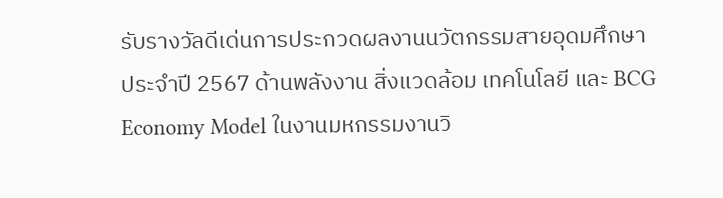รับรางวัลดีเด่นการประกวดผลงานนวัตกรรมสายอุดมศึกษาประจำปี 2567 ด้านพลังงาน สิ่งแวดล้อม เทคโนโลยี และ BCG Economy Model ในงานมหกรรมงานวิ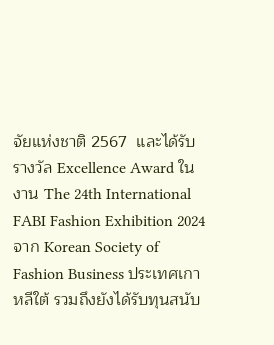จัยแห่งชาติ 2567  และได้รับรางวัล Excellence Award ในงาน The 24th International FABI Fashion Exhibition 2024 จาก Korean Society of Fashion Business ประเทศเกาหลีใต้ รวมถึงยังได้รับทุนสนับ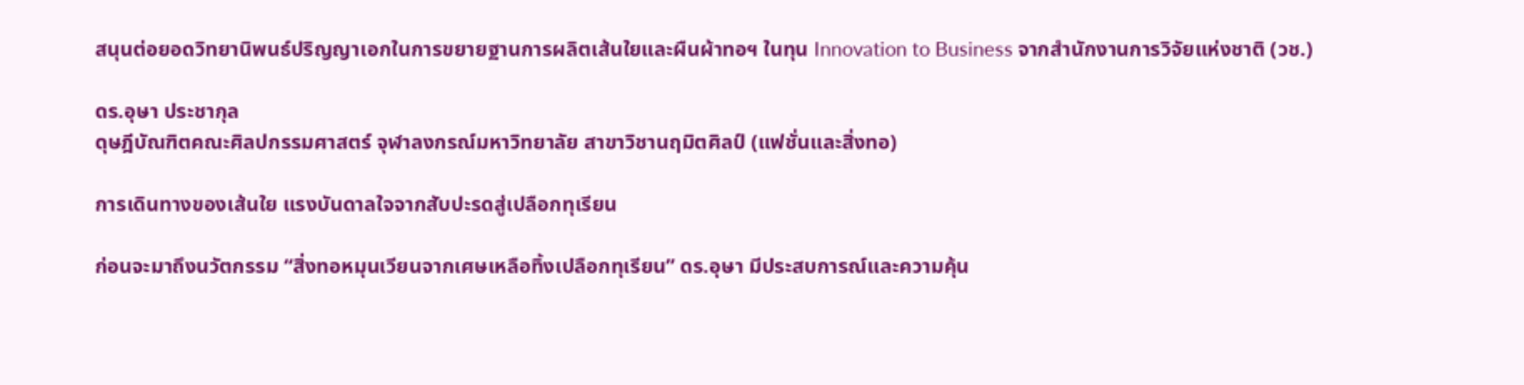สนุนต่อยอดวิทยานิพนธ์ปริญญาเอกในการขยายฐานการผลิตเส้นใยและผืนผ้าทอฯ ในทุน Innovation to Business จากสำนักงานการวิจัยแห่งชาติ (วช.)

ดร.อุษา ประชากุล
ดุษฎีบัณฑิตคณะศิลปกรรมศาสตร์ จุฬาลงกรณ์มหาวิทยาลัย สาขาวิชานฤมิตศิลป์ (แฟชั่นและสิ่งทอ)

การเดินทางของเส้นใย แรงบันดาลใจจากสับปะรดสู่เปลือกทุเรียน

ก่อนจะมาถึงนวัตกรรม “สิ่งทอหมุนเวียนจากเศษเหลือทิ้งเปลือกทุเรียน” ดร.อุษา มีประสบการณ์และความคุ้น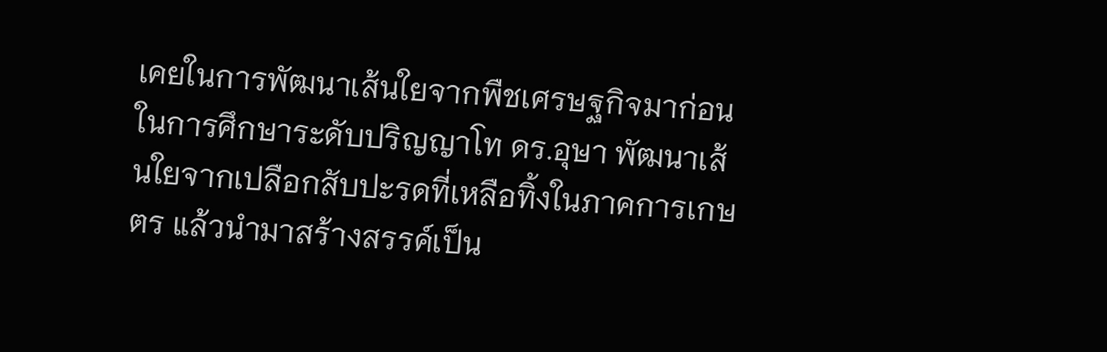เคยในการพัฒนาเส้นใยจากพืชเศรษฐกิจมาก่อน ในการศึกษาระดับปริญญาโท ดร.อุษา พัฒนาเส้นใยจากเปลือกสับปะรดที่เหลือทิ้งในภาคการเกษตร แล้วนำมาสร้างสรรค์เป็น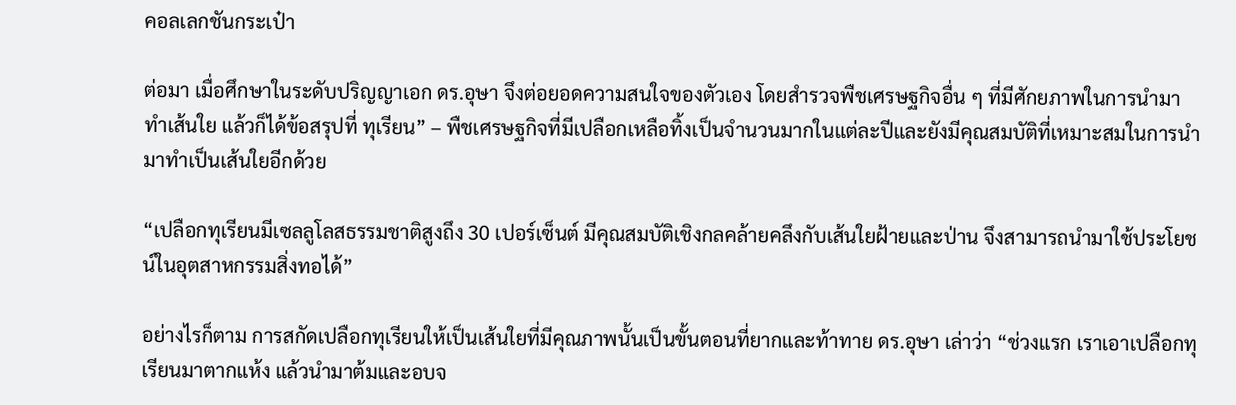คอลเลกชันกระเป๋า

ต่อมา เมื่อศึกษาในระดับปริญญาเอก ดร.อุษา จึงต่อยอดความสนใจของตัวเอง โดยสำรวจพืชเศรษฐกิจอื่น ๆ ที่มีศักยภาพในการนำมาทำเส้นใย แล้วก็ได้ข้อสรุปที่ ทุเรียน” – พืชเศรษฐกิจที่มีเปลือกเหลือทิ้งเป็นจำนวนมากในแต่ละปีและยังมีคุณสมบัติที่เหมาะสมในการนำมาทำเป็นเส้นใยอีกด้วย

“เปลือกทุเรียนมีเซลลูโลสธรรมชาติสูงถึง 30 เปอร์เซ็นต์ มีคุณสมบัติเชิงกลคล้ายคลึงกับเส้นใยฝ้ายและป่าน จึงสามารถนำมาใช้ประโยชน์ในอุตสาหกรรมสิ่งทอได้”

อย่างไรก็ตาม การสกัดเปลือกทุเรียนให้เป็นเส้นใยที่มีคุณภาพนั้นเป็นขั้นตอนที่ยากและท้าทาย ดร.อุษา เล่าว่า “ช่วงแรก เราเอาเปลือกทุเรียนมาตากแห้ง แล้วนำมาต้มและอบจ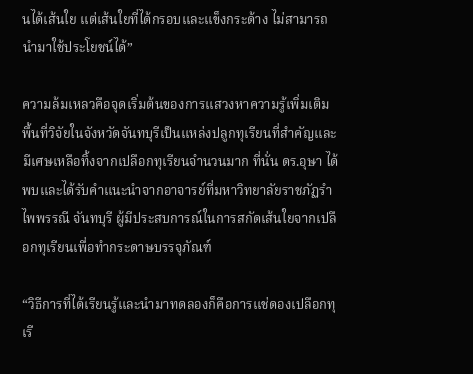นได้เส้นใย แต่เส้นใยที่ได้กรอบและแข็งกระด้าง ไม่สามารถนำมาใช้ประโยชน์ได้”

ความล้มเหลวคือจุดเริ่มต้นของการแสวงหาความรู้เพิ่มเติม พื้นที่วิจัยในจังหวัดจันทบุรีเป็นแหล่งปลูกทุเรียนที่สำคัญและมีเศษเหลือทิ้งจากเปลือกทุเรียนจำนวนมาก ที่นั่น ดร.อุษา ได้พบและได้รับคำแนะนำจากอาจารย์ที่มหาวิทยาลัยราชภัฏรำไพพรรณี จันทบุรี ผู้มีประสบการณ์ในการสกัดเส้นใยจากเปลือกทุเรียนเพื่อทำกระดาษบรรจุภัณฑ์

“วิธีการที่ได้เรียนรู้และนำมาทดลองก็คือการแช่ดองเปลือกทุเรี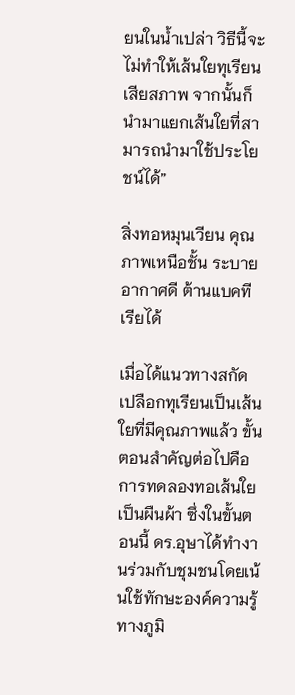ยนในน้ำเปล่า วิธีนี้จะไม่ทำให้เส้นใยทุเรียนเสียสภาพ จากนั้นก็นำมาแยกเส้นใยที่สามารถนำมาใช้ประโยชน์ได้”

สิ่งทอหมุนเวียน คุณภาพเหนือชั้น ระบายอากาศดี ต้านแบคทีเรียได้

เมื่อได้แนวทางสกัดเปลือกทุเรียนเป็นเส้นใยที่มีคุณภาพแล้ว ขั้นตอนสำคัญต่อไปคือการทดลองทอเส้นใยเป็นผืนผ้า ซึ่งในขั้นตอนนี้ ดร.อุษาได้ทำงานร่วมกับชุมชนโดยเน้นใช้ทักษะองค์ความรู้ทางภูมิ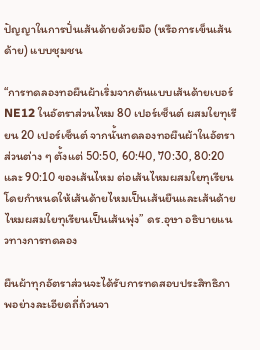ปัญญาในการปั่นเส้นด้ายด้วยมือ (หรือการเข็นเส้นด้าย) แบบชุมชน

“การทดลองทอผืนผ้าเริ่มจากต้นแบบเส้นด้ายเบอร์ NE12 ในอัตราส่วนไหม 80 เปอร์เซ็นต์ ผสมใยทุเรียน 20 เปอร์เซ็นต์ จากนั้นทดลองทอผืนผ้าในอัตราส่วนต่าง ๆ ตั้งแต่ 50:50, 60:40, 70:30, 80:20 และ 90:10 ของเส้นไหม ต่อเส้นไหมผสมใยทุเรียน โดยกำหนดให้เส้นด้ายไหมเป็นเส้นยืนและเส้นด้ายไหมผสมใยทุเรียนเป็นเส้นพุ่ง” ดร.อุษา อธิบายแนวทางการทดลอง

ผืนผ้าทุกอัตราส่วนจะได้รับการทดสอบประสิทธิภาพอย่างละเอียดถี่ถ้วนจา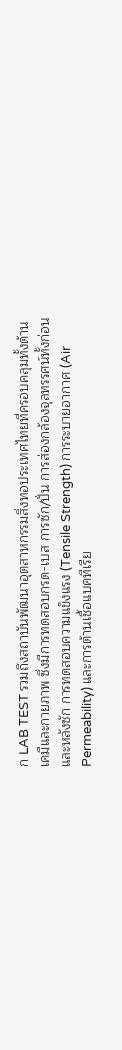ก LAB TEST รวมถึงสถาบันพัฒนาอุตสาหกรรมสิ่งทอประเทศไทยที่ครอบคลุมทั้งด้านเคมีและกายภาพ ซึ่งมีการทดสอบกรด-เบส การซัก/ปั่น การส่องกล้องจุลทรรศน์ทั้งก่อนและหลังซัก การทดสอบความแข็งแรง (Tensile Strength) การระบายอากาศ (Air Permeability) และการต้านเชื้อแบคทีเรีย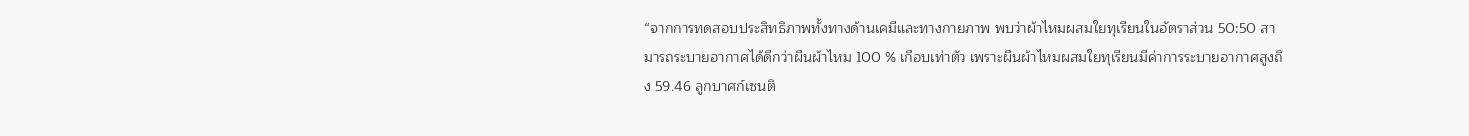“จากการทดสอบประสิทธิภาพทั้งทางด้านเคมีและทางกายภาพ พบว่าผ้าไหมผสมใยทุเรียนในอัตราส่วน 50:50 สามารถระบายอากาศได้ดีกว่าผืนผ้าไหม 100 % เกือบเท่าตัว เพราะผืนผ้าไหมผสมใยทุเรียนมีค่าการระบายอากาศสูงถึง 59.46 ลูกบาศก์เซนติ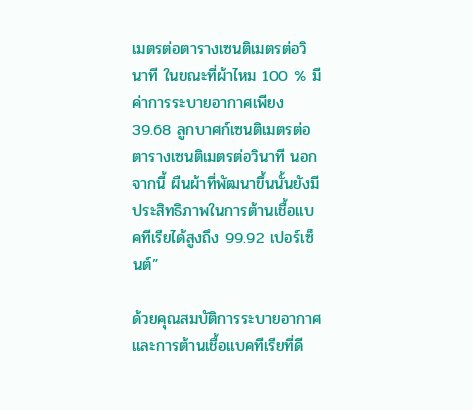เมตรต่อตารางเซนติเมตรต่อวินาที ในขณะที่ผ้าไหม 100 % มีค่าการระบายอากาศเพียง 39.68 ลูกบาศก์เซนติเมตรต่อตารางเซนติเมตรต่อวินาที นอกจากนี้ ผืนผ้าที่พัฒนาขึ้นนั้นยังมีประสิทธิภาพในการต้านเชื้อแบคทีเรียได้สูงถึง 99.92 เปอร์เซ็นต์”

ด้วยคุณสมบัติการระบายอากาศและการต้านเชื้อแบคทีเรียที่ดี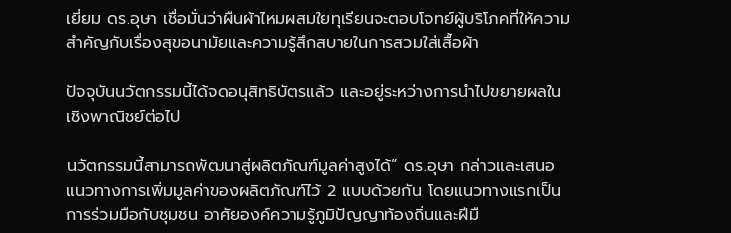เยี่ยม ดร.อุษา เชื่อมั่นว่าผืนผ้าไหมผสมใยทุเรียนจะตอบโจทย์ผู้บริโภคที่ให้ความสำคัญกับเรื่องสุขอนามัยและความรู้สึกสบายในการสวมใส่เสื้อผ้า

ปัจจุบันนวัตกรรมนี้ได้จดอนุสิทธิบัตรแล้ว และอยู่ระหว่างการนำไปขยายผลในเชิงพาณิชย์ต่อไป

นวัตกรรมนี้สามารถพัฒนาสู่ผลิตภัณฑ์มูลค่าสูงได้” ดร.อุษา กล่าวและเสนอแนวทางการเพิ่มมูลค่าของผลิตภัณฑ์ไว้ 2 แบบด้วยกัน โดยแนวทางแรกเป็นการร่วมมือกับชุมชน อาศัยองค์ความรู้ภูมิปัญญาท้องถิ่นและฝีมื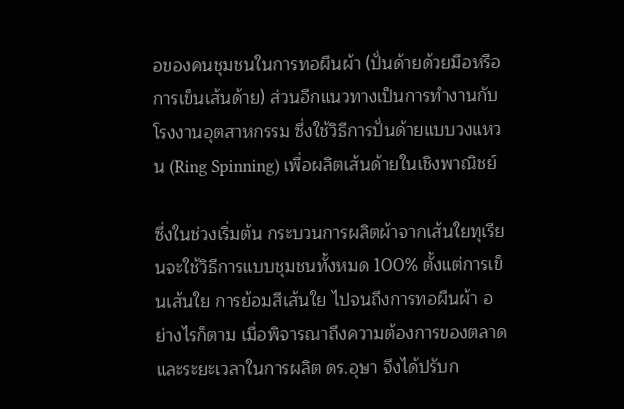อของคนชุมชนในการทอผืนผ้า (ปั่นด้ายด้วยมือหรือการเข็นเส้นด้าย) ส่วนอีกแนวทางเป็นการทำงานกับโรงงานอุตสาหกรรม ซึ่งใช้วิธีการปั่นด้ายแบบวงแหวน (Ring Spinning) เพื่อผลิตเส้นด้ายในเชิงพาณิชย์

ซึ่งในช่วงเริ่มต้น กระบวนการผลิตผ้าจากเส้นใยทุเรียนจะใช้วิธีการแบบชุมชนทั้งหมด 100% ตั้งแต่การเข็นเส้นใย การย้อมสีเส้นใย ไปจนถึงการทอผืนผ้า อย่างไรก็ตาม เมื่อพิจารณาถึงความต้องการของตลาดและระยะเวลาในการผลิต ดร.อุษา จึงได้ปรับก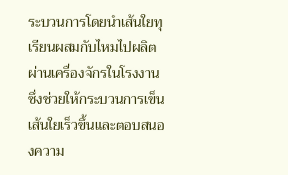ระบวนการโดยนำเส้นใยทุเรียนผสมกับไหมไปผลิตผ่านเครื่องจักรในโรงงาน ซึ่งช่วยให้กระบวนการเข็นเส้นใยเร็วขึ้นและตอบสนองความ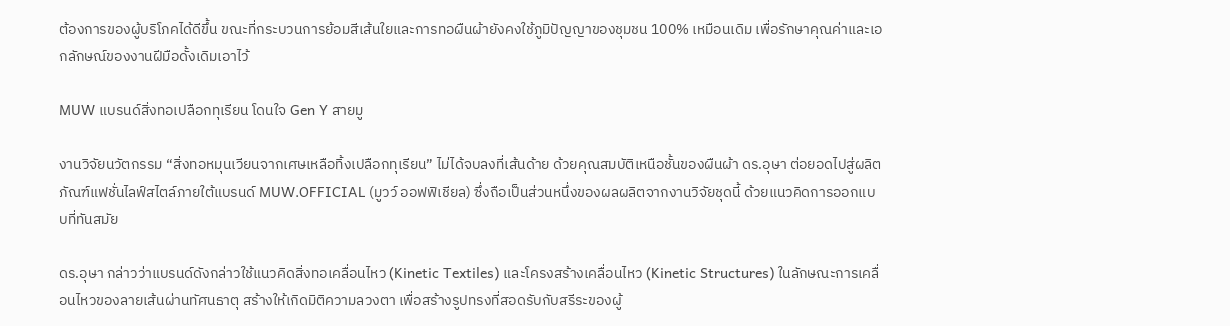ต้องการของผู้บริโภคได้ดีขึ้น ขณะที่กระบวนการย้อมสีเส้นใยและการทอผืนผ้ายังคงใช้ภูมิปัญญาของชุมชน 100% เหมือนเดิม เพื่อรักษาคุณค่าและเอกลักษณ์ของงานฝีมือดั้งเดิมเอาไว้

MUW แบรนด์สิ่งทอเปลือกทุเรียน โดนใจ Gen Y สายมู

งานวิจัยนวัตกรรม “สิ่งทอหมุนเวียนจากเศษเหลือทิ้งเปลือกทุเรียน” ไม่ได้จบลงที่เส้นด้าย ด้วยคุณสมบัติเหนือชั้นของผืนผ้า ดร.อุษา ต่อยอดไปสู่ผลิตภัณฑ์แฟชั่นไลฟ์สไตล์ภายใต้แบรนด์ MUW.OFFICIAL (มูวว์ ออฟฟิเชียล) ซึ่งถือเป็นส่วนหนึ่งของผลผลิตจากงานวิจัยชุดนี้ ด้วยแนวคิดการออกแบบที่ทันสมัย

ดร.อุษา กล่าวว่าแบรนด์ดังกล่าวใช้แนวคิดสิ่งทอเคลื่อนไหว (Kinetic Textiles) และโครงสร้างเคลื่อนไหว (Kinetic Structures) ในลักษณะการเคลื่อนไหวของลายเส้นผ่านทัศนธาตุ สร้างให้เกิดมิติความลวงตา เพื่อสร้างรูปทรงที่สอดรับกับสรีระของผู้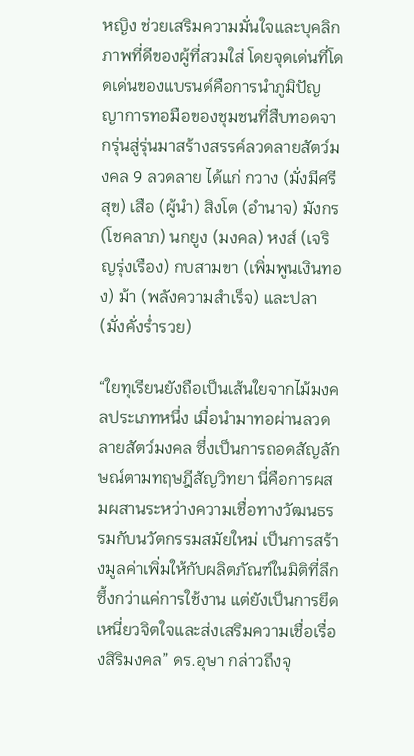หญิง ช่วยเสริมความมั่นใจและบุคลิกภาพที่ดีของผู้ที่สวมใส่ โดยจุดเด่นที่โดดเด่นของแบรนด์คือการนำภูมิปัญญาการทอมือของชุมชนที่สืบทอดจากรุ่นสู่รุ่นมาสร้างสรรค์ลวดลายสัตว์มงคล 9 ลวดลาย ได้แก่ กวาง (มั่งมีศรีสุข) เสือ (ผู้นำ) สิงโต (อำนาจ) มังกร (โชคลาภ) นกยูง (มงคล) หงส์ (เจริญรุ่งเรือง) กบสามขา (เพิ่มพูนเงินทอง) ม้า (พลังความสำเร็จ) และปลา (มั่งคั่งร่ำรวย)

“ใยทุเรียนยังถือเป็นเส้นใยจากไม้มงคลประเภทหนึ่ง เมื่อนำมาทอผ่านลวดลายสัตว์มงคล ซึ่งเป็นการถอดสัญลักษณ์ตามทฤษฎีสัญวิทยา นี่คือการผสมผสานระหว่างความเชื่อทางวัฒนธรรมกับนวัตกรรมสมัยใหม่ เป็นการสร้างมูลค่าเพิ่มให้กับผลิตภัณฑ์ในมิติที่ลึกซึ้งกว่าแค่การใช้งาน แต่ยังเป็นการยึดเหนี่ยวจิตใจและส่งเสริมความเชื่อเรื่องสิริมงคล” ดร.อุษา กล่าวถึงจุ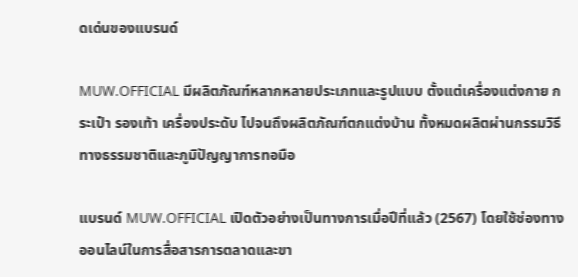ดเด่นของแบรนด์

MUW.OFFICIAL มีผลิตภัณฑ์หลากหลายประเภทและรูปแบบ ตั้งแต่เครื่องแต่งกาย กระเป๋า รองเท้า เครื่องประดับ ไปจนถึงผลิตภัณฑ์ตกแต่งบ้าน ทั้งหมดผลิตผ่านกรรมวิธีทางธรรมชาติและภูมิปัญญาการทอมือ

แบรนด์ MUW.OFFICIAL เปิดตัวอย่างเป็นทางการเมื่อปีที่แล้ว (2567) โดยใช้ช่องทางออนไลน์ในการสื่อสารการตลาดและขา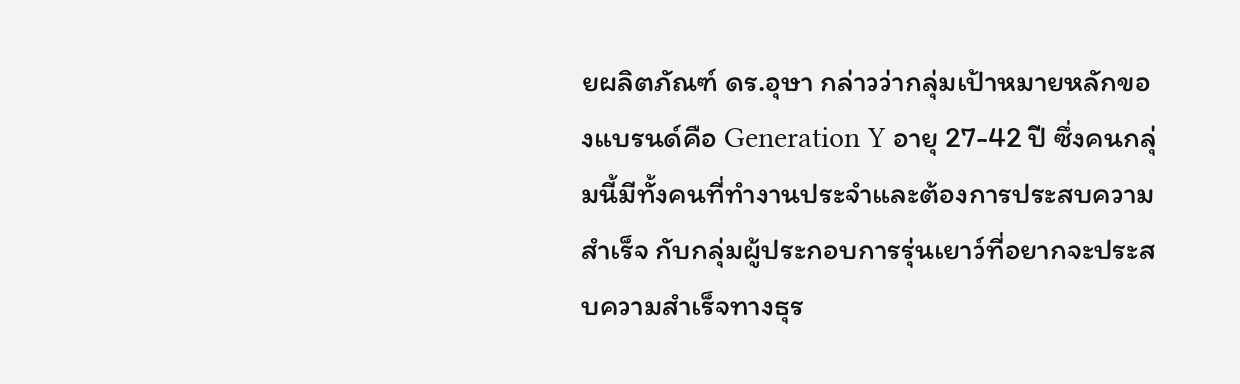ยผลิตภัณฑ์ ดร.อุษา กล่าวว่ากลุ่มเป้าหมายหลักของแบรนด์คือ Generation Y อายุ 27-42 ปี ซึ่งคนกลุ่มนี้มีทั้งคนที่ทำงานประจำและต้องการประสบความสำเร็จ กับกลุ่มผู้ประกอบการรุ่นเยาว์ที่อยากจะประสบความสำเร็จทางธุร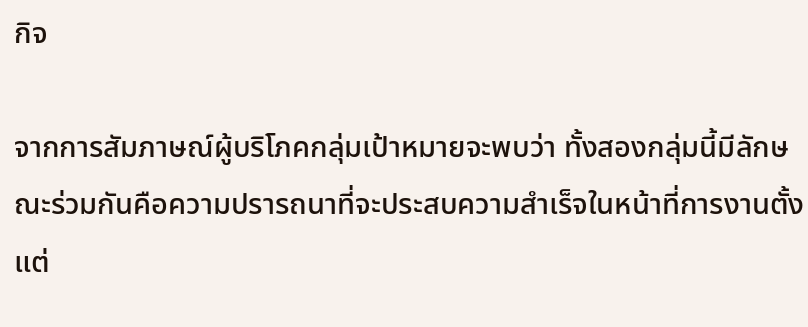กิจ

จากการสัมภาษณ์ผู้บริโภคกลุ่มเป้าหมายจะพบว่า ทั้งสองกลุ่มนี้มีลักษณะร่วมกันคือความปรารถนาที่จะประสบความสำเร็จในหน้าที่การงานตั้งแต่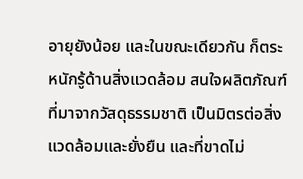อายุยังน้อย และในขณะเดียวกัน ก็ตระหนักรู้ด้านสิ่งแวดล้อม สนใจผลิตภัณฑ์ที่มาจากวัสดุธรรมชาติ เป็นมิตรต่อสิ่งแวดล้อมและยั่งยืน และที่ขาดไม่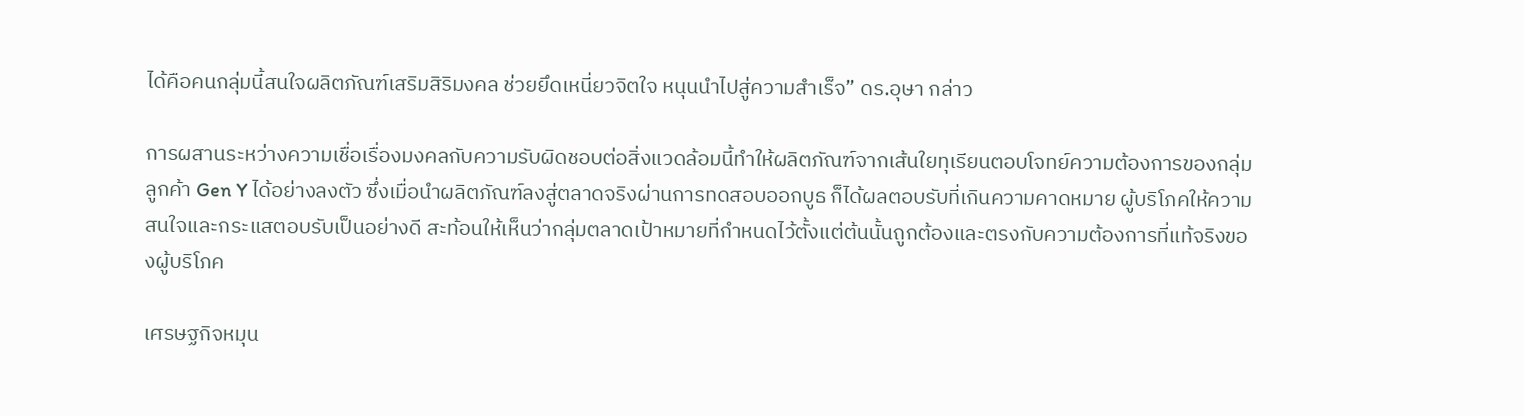ได้คือคนกลุ่มนี้สนใจผลิตภัณฑ์เสริมสิริมงคล ช่วยยึดเหนี่ยวจิตใจ หนุนนำไปสู่ความสำเร็จ” ดร.อุษา กล่าว

การผสานระหว่างความเชื่อเรื่องมงคลกับความรับผิดชอบต่อสิ่งแวดล้อมนี้ทำให้ผลิตภัณฑ์จากเส้นใยทุเรียนตอบโจทย์ความต้องการของกลุ่มลูกค้า Gen Y ได้อย่างลงตัว ซึ่งเมื่อนำผลิตภัณฑ์ลงสู่ตลาดจริงผ่านการทดสอบออกบูธ ก็ได้ผลตอบรับที่เกินความคาดหมาย ผู้บริโภคให้ความสนใจและกระแสตอบรับเป็นอย่างดี สะท้อนให้เห็นว่ากลุ่มตลาดเป้าหมายที่กำหนดไว้ตั้งแต่ต้นนั้นถูกต้องและตรงกับความต้องการที่แท้จริงของผู้บริโภค

เศรษฐกิจหมุน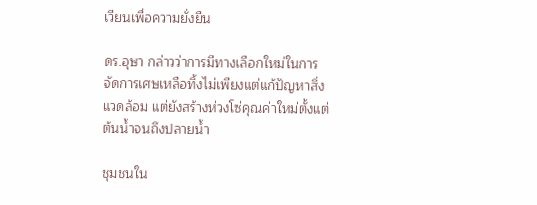เวียนเพื่อความยั่งยืน

ดร.อุษา กล่าวว่าการมีทางเลือกใหม่ในการจัดการเศษเหลือทิ้งไม่เพียงแต่แก้ปัญหาสิ่งแวดล้อม แต่ยังสร้างห่วงโซ่คุณค่าใหม่ตั้งแต่ต้นน้ำจนถึงปลายน้ำ

ชุมชนใน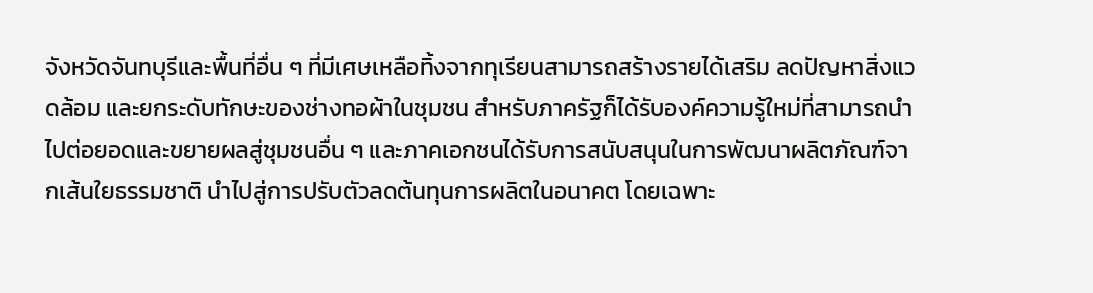จังหวัดจันทบุรีและพื้นที่อื่น ๆ ที่มีเศษเหลือทิ้งจากทุเรียนสามารถสร้างรายได้เสริม ลดปัญหาสิ่งแวดล้อม และยกระดับทักษะของช่างทอผ้าในชุมชน สำหรับภาครัฐก็ได้รับองค์ความรู้ใหม่ที่สามารถนำไปต่อยอดและขยายผลสู่ชุมชนอื่น ๆ และภาคเอกชนได้รับการสนับสนุนในการพัฒนาผลิตภัณฑ์จากเส้นใยธรรมชาติ นำไปสู่การปรับตัวลดต้นทุนการผลิตในอนาคต โดยเฉพาะ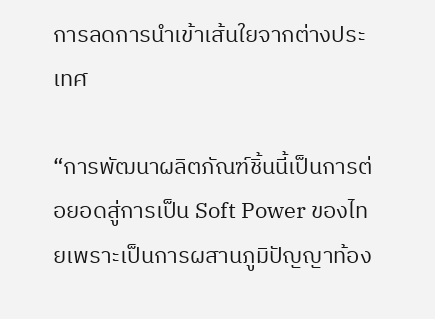การลดการนำเข้าเส้นใยจากต่างประเทศ

“การพัฒนาผลิตภัณฑ์ชิ้นนี้เป็นการต่อยอดสู่การเป็น Soft Power ของไทยเพราะเป็นการผสานภูมิปัญญาท้อง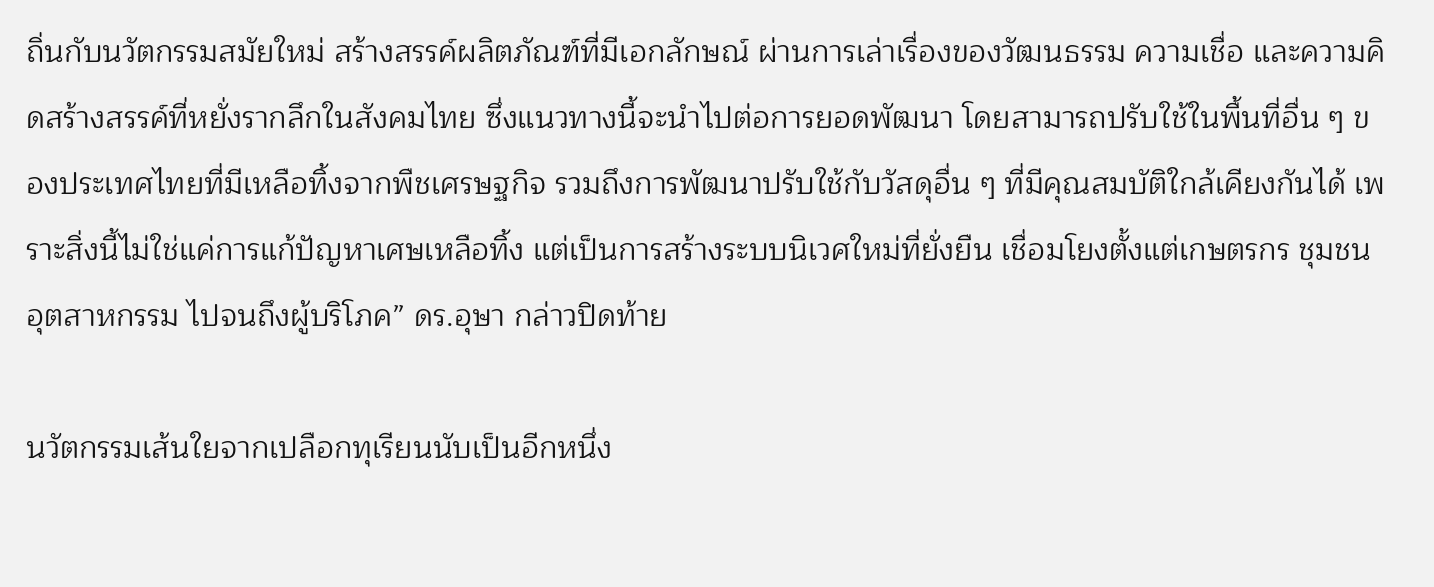ถิ่นกับนวัตกรรมสมัยใหม่ สร้างสรรค์ผลิตภัณฑ์ที่มีเอกลักษณ์ ผ่านการเล่าเรื่องของวัฒนธรรม ความเชื่อ และความคิดสร้างสรรค์ที่หยั่งรากลึกในสังคมไทย ซึ่งแนวทางนี้จะนำไปต่อการยอดพัฒนา โดยสามารถปรับใช้ในพื้นที่อื่น ๆ ของประเทศไทยที่มีเหลือทิ้งจากพืชเศรษฐกิจ รวมถึงการพัฒนาปรับใช้กับวัสดุอื่น ๆ ที่มีคุณสมบัติใกล้เคียงกันได้ เพราะสิ่งนี้ไม่ใช่แค่การแก้ปัญหาเศษเหลือทิ้ง แต่เป็นการสร้างระบบนิเวศใหม่ที่ยั่งยืน เชื่อมโยงตั้งแต่เกษตรกร ชุมชน อุตสาหกรรม ไปจนถึงผู้บริโภค” ดร.อุษา กล่าวปิดท้าย

นวัตกรรมเส้นใยจากเปลือกทุเรียนนับเป็นอีกหนึ่ง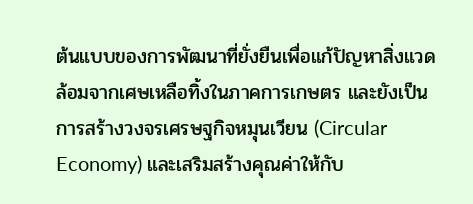ต้นแบบของการพัฒนาที่ยั่งยืนเพื่อแก้ปัญหาสิ่งแวดล้อมจากเศษเหลือทิ้งในภาคการเกษตร และยังเป็นการสร้างวงจรเศรษฐกิจหมุนเวียน (Circular Economy) และเสริมสร้างคุณค่าให้กับ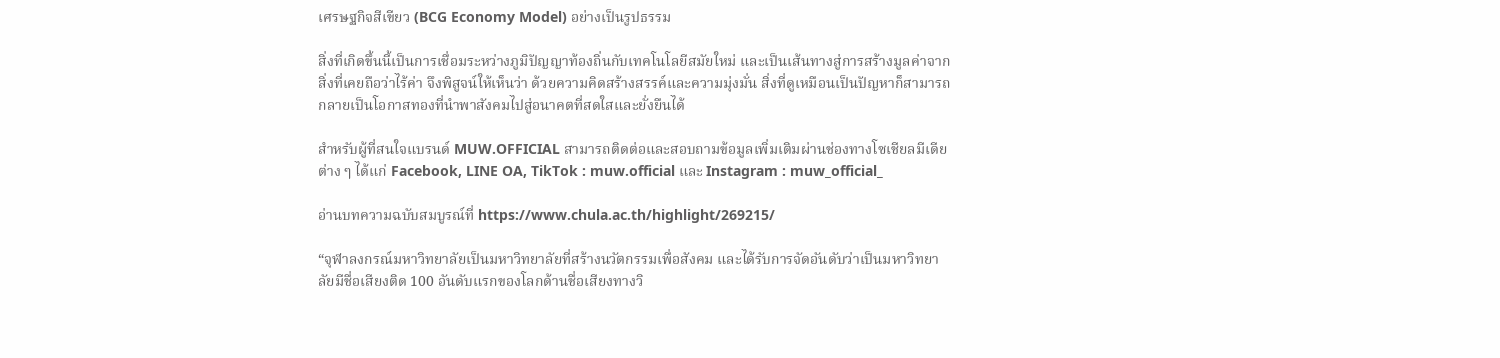เศรษฐกิจสีเขียว (BCG Economy Model) อย่างเป็นรูปธรรม

สิ่งที่เกิดขึ้นนี้เป็นการเชื่อมระหว่างภูมิปัญญาท้องถิ่นกับเทคโนโลยีสมัยใหม่ และเป็นเส้นทางสู่การสร้างมูลค่าจากสิ่งที่เคยถือว่าไร้ค่า จึงพิสูจน์ให้เห็นว่า ด้วยความคิดสร้างสรรค์และความมุ่งมั่น สิ่งที่ดูเหมือนเป็นปัญหาก็สามารถกลายเป็นโอกาสทองที่นำพาสังคมไปสู่อนาคตที่สดใสและยั่งยืนได้

สำหรับผู้ที่สนใจแบรนด์ MUW.OFFICIAL สามารถติดต่อและสอบถามข้อมูลเพิ่มเติมผ่านช่องทางโซเชียลมีเดียต่าง ๆ ได้แก่ Facebook, LINE OA, TikTok : muw.official และ Instagram : muw_official_

อ่านบทความฉบับสมบูรณ์ที่ https://www.chula.ac.th/highlight/269215/

“จุฬาลงกรณ์มหาวิทยาลัยเป็นมหาวิทยาลัยที่สร้างนวัตกรรมเพื่อสังคม และได้รับการจัดอันดับว่าเป็นมหาวิทยาลัยมีชื่อเสียงติด 100 อันดับแรกของโลกด้านชื่อเสียงทางวิ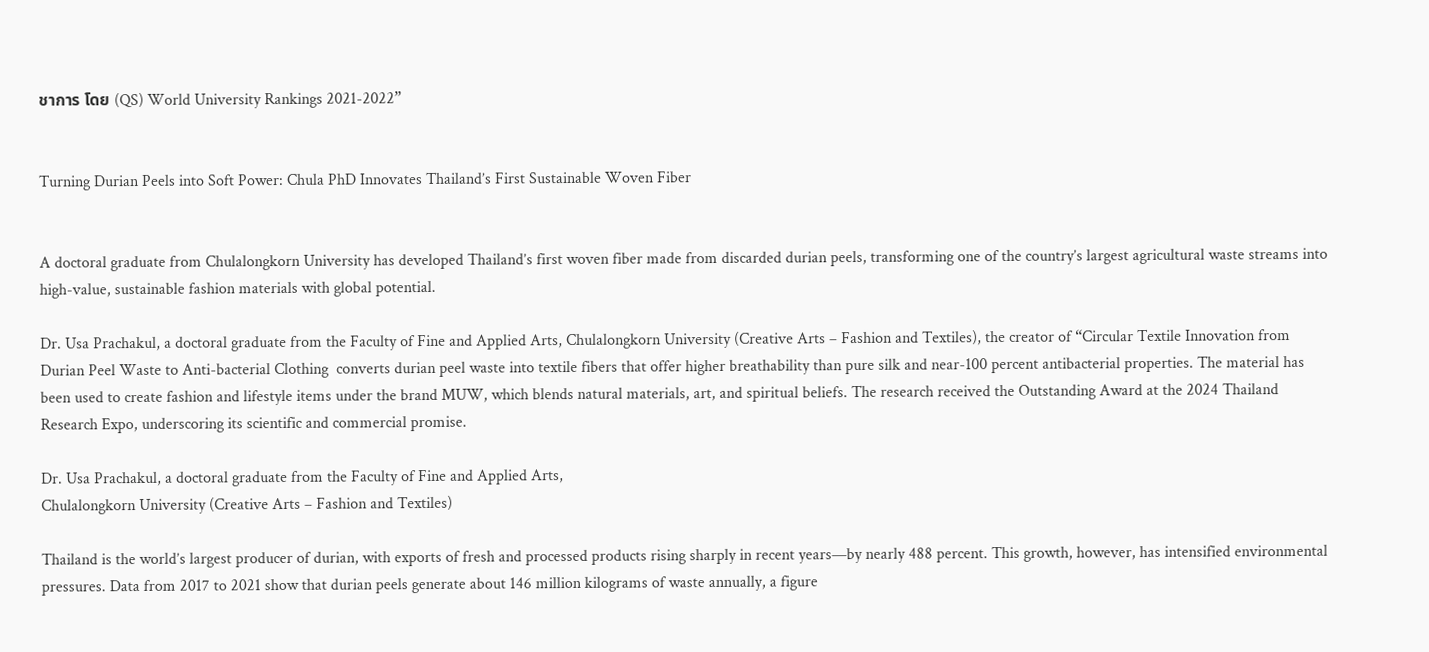ชาการ โดย (QS) World University Rankings 2021-2022”


Turning Durian Peels into Soft Power: Chula PhD Innovates Thailand’s First Sustainable Woven Fiber


A doctoral graduate from Chulalongkorn University has developed Thailand’s first woven fiber made from discarded durian peels, transforming one of the country’s largest agricultural waste streams into high-value, sustainable fashion materials with global potential.

Dr. Usa Prachakul, a doctoral graduate from the Faculty of Fine and Applied Arts, Chulalongkorn University (Creative Arts – Fashion and Textiles), the creator of “Circular Textile Innovation from Durian Peel Waste to Anti-bacterial Clothing  converts durian peel waste into textile fibers that offer higher breathability than pure silk and near-100 percent antibacterial properties. The material has been used to create fashion and lifestyle items under the brand MUW, which blends natural materials, art, and spiritual beliefs. The research received the Outstanding Award at the 2024 Thailand Research Expo, underscoring its scientific and commercial promise.

Dr. Usa Prachakul, a doctoral graduate from the Faculty of Fine and Applied Arts,
Chulalongkorn University (Creative Arts – Fashion and Textiles)

Thailand is the world’s largest producer of durian, with exports of fresh and processed products rising sharply in recent years—by nearly 488 percent. This growth, however, has intensified environmental pressures. Data from 2017 to 2021 show that durian peels generate about 146 million kilograms of waste annually, a figure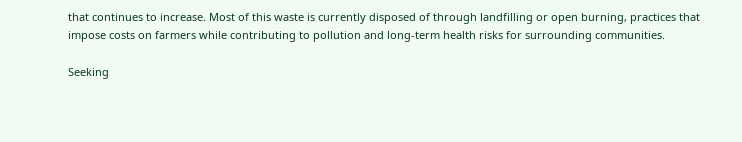that continues to increase. Most of this waste is currently disposed of through landfilling or open burning, practices that impose costs on farmers while contributing to pollution and long-term health risks for surrounding communities.

Seeking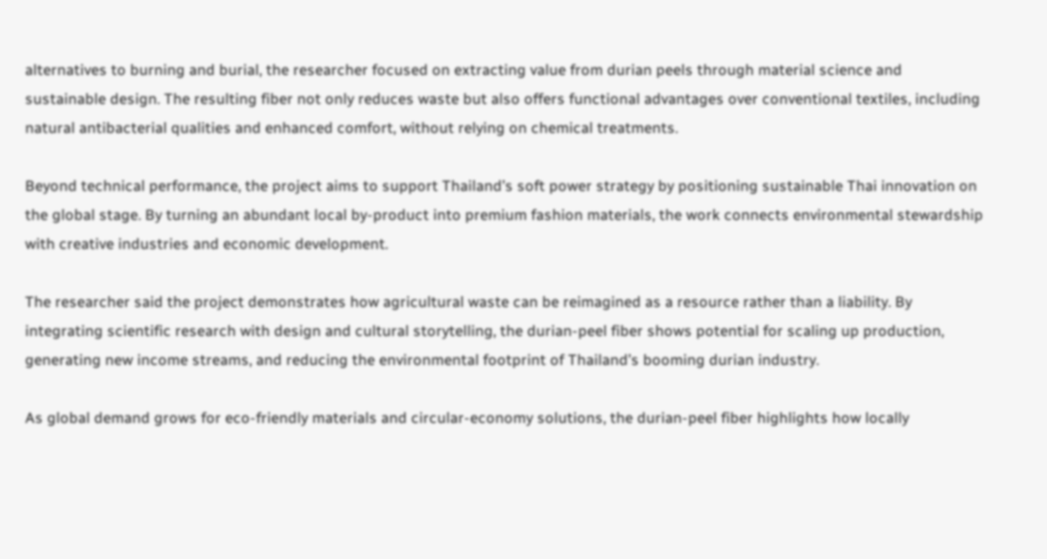alternatives to burning and burial, the researcher focused on extracting value from durian peels through material science and sustainable design. The resulting fiber not only reduces waste but also offers functional advantages over conventional textiles, including natural antibacterial qualities and enhanced comfort, without relying on chemical treatments.

Beyond technical performance, the project aims to support Thailand’s soft power strategy by positioning sustainable Thai innovation on the global stage. By turning an abundant local by-product into premium fashion materials, the work connects environmental stewardship with creative industries and economic development.

The researcher said the project demonstrates how agricultural waste can be reimagined as a resource rather than a liability. By integrating scientific research with design and cultural storytelling, the durian-peel fiber shows potential for scaling up production, generating new income streams, and reducing the environmental footprint of Thailand’s booming durian industry.

As global demand grows for eco-friendly materials and circular-economy solutions, the durian-peel fiber highlights how locally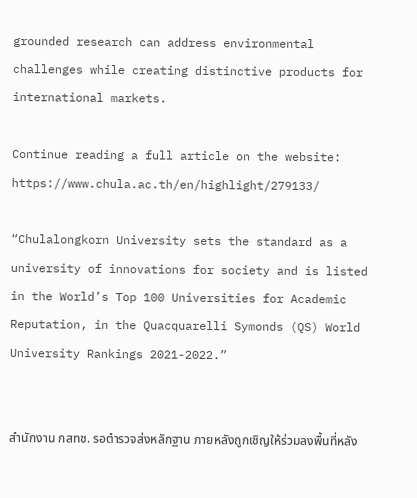grounded research can address environmental challenges while creating distinctive products for international markets.

Continue reading a full article on the website: https://www.chula.ac.th/en/highlight/279133/

“Chulalongkorn University sets the standard as a university of innovations for society and is listed in the World’s Top 100 Universities for Academic Reputation, in the Quacquarelli Symonds (QS) World University Rankings 2021-2022.”


สำนักงาน กสทช. รอตำรวจส่งหลักฐาน ภายหลังถูกเชิญให้ร่วมลงพื้นที่หลัง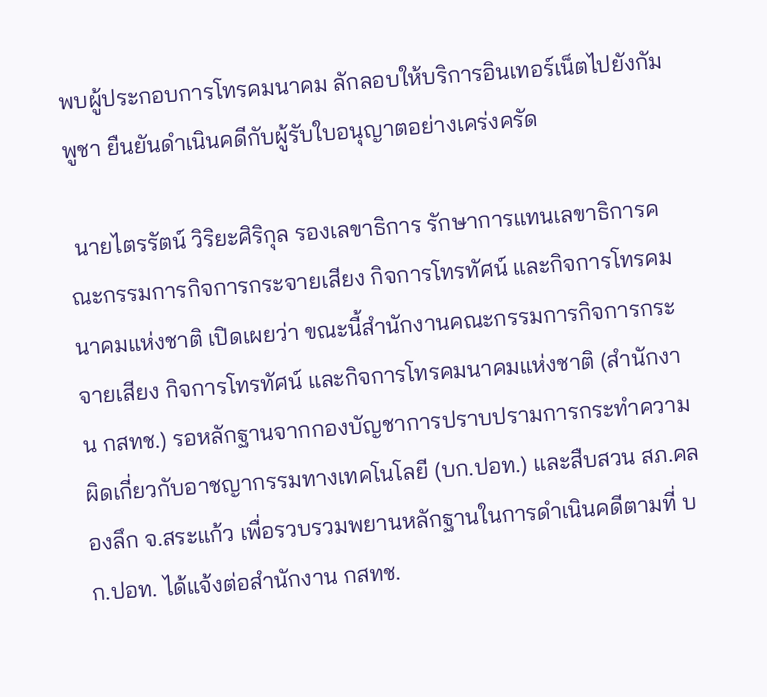พบผู้ประกอบการโทรคมนาคม ลักลอบให้บริการอินเทอร์เน็ตไปยังกัมพูชา ยืนยันดำเนินคดีกับผู้รับใบอนุญาตอย่างเคร่งครัด

 นายไตรรัตน์ วิริยะศิริกุล รองเลขาธิการ รักษาการแทนเลขาธิการคณะกรรมการกิจการกระจายเสียง กิจการโทรทัศน์ และกิจการโทรคมนาคมแห่งชาติ เปิดเผยว่า ขณะนี้สำนักงานคณะกรรมการกิจการกระจายเสียง กิจการโทรทัศน์ และกิจการโทรคมนาคมแห่งชาติ (สำนักงาน กสทช.) รอหลักฐานจากกองบัญชาการปราบปรามการกระทำความผิดเกี่ยวกับอาชญากรรมทางเทคโนโลยี (บก.ปอท.) และสืบสวน สภ.คลองลึก จ.สระแก้ว เพื่อรวบรวมพยานหลักฐานในการดำเนินคดีตามที่ บก.ปอท. ได้แจ้งต่อสำนักงาน กสทช.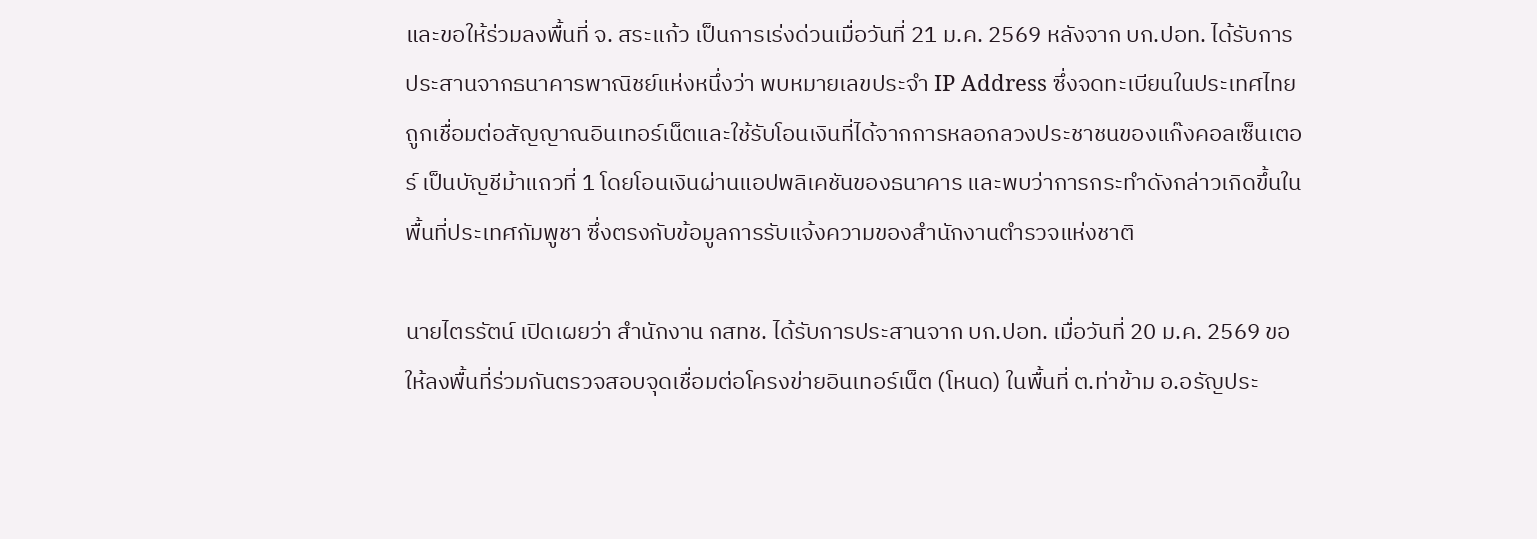และขอให้ร่วมลงพื้นที่ จ. สระแก้ว เป็นการเร่งด่วนเมื่อวันที่ 21 ม.ค. 2569 หลังจาก บก.ปอท. ได้รับการประสานจากธนาคารพาณิชย์แห่งหนึ่งว่า พบหมายเลขประจำ IP Address ซึ่งจดทะเบียนในประเทศไทย ถูกเชื่อมต่อสัญญาณอินเทอร์เน็ตและใช้รับโอนเงินที่ได้จากการหลอกลวงประชาชนของแก๊งคอลเซ็นเตอร์ เป็นบัญชีม้าแถวที่ 1 โดยโอนเงินผ่านแอปพลิเคชันของธนาคาร และพบว่าการกระทำดังกล่าวเกิดขึ้นในพื้นที่ประเทศกัมพูชา ซึ่งตรงกับข้อมูลการรับแจ้งความของสำนักงานตำรวจแห่งชาติ

นายไตรรัตน์ เปิดเผยว่า สำนักงาน กสทช. ได้รับการประสานจาก บก.ปอท. เมื่อวันที่ 20 ม.ค. 2569 ขอให้ลงพื้นที่ร่วมกันตรวจสอบจุดเชื่อมต่อโครงข่ายอินเทอร์เน็ต (โหนด) ในพื้นที่ ต.ท่าข้าม อ.อรัญประ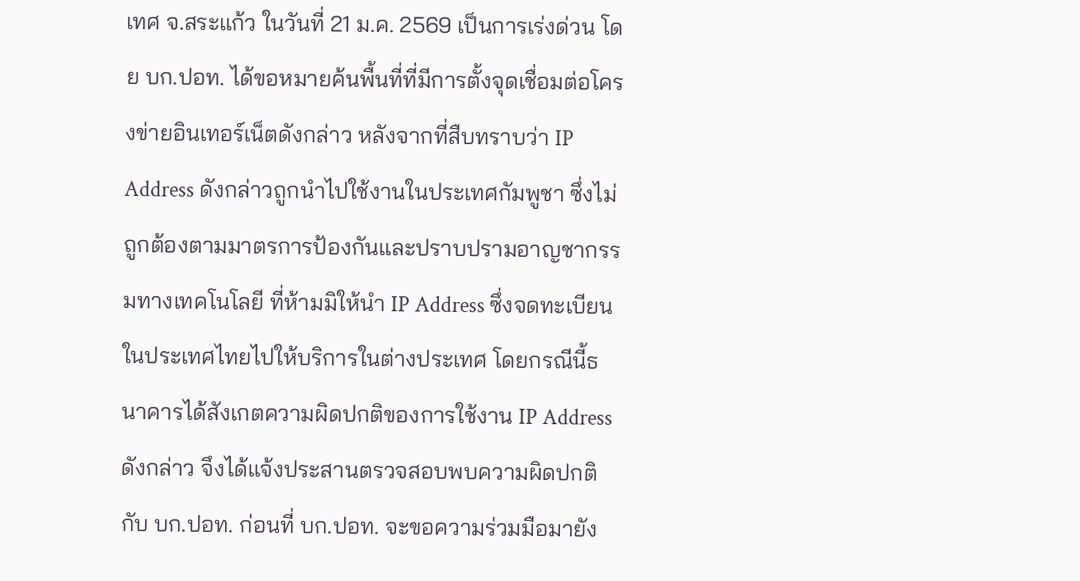เทศ จ.สระแก้ว ในวันที่ 21 ม.ค. 2569 เป็นการเร่งด่วน โดย บก.ปอท. ได้ขอหมายค้นพื้นที่ที่มีการตั้งจุดเชื่อมต่อโครงข่ายอินเทอร์เน็ตดังกล่าว หลังจากที่สืบทราบว่า IP Address ดังกล่าวถูกนำไปใช้งานในประเทศกัมพูชา ซึ่งไม่ถูกต้องตามมาตรการป้องกันและปราบปรามอาญชากรรมทางเทคโนโลยี ที่ห้ามมิให้นำ IP Address ซึ่งจดทะเบียนในประเทศไทยไปให้บริการในต่างประเทศ โดยกรณีนี้ธนาคารได้สังเกตความผิดปกติของการใช้งาน IP Address ดังกล่าว จึงได้แจ้งประสานตรวจสอบพบความผิดปกติกับ บก.ปอท. ก่อนที่ บก.ปอท. จะขอความร่วมมือมายัง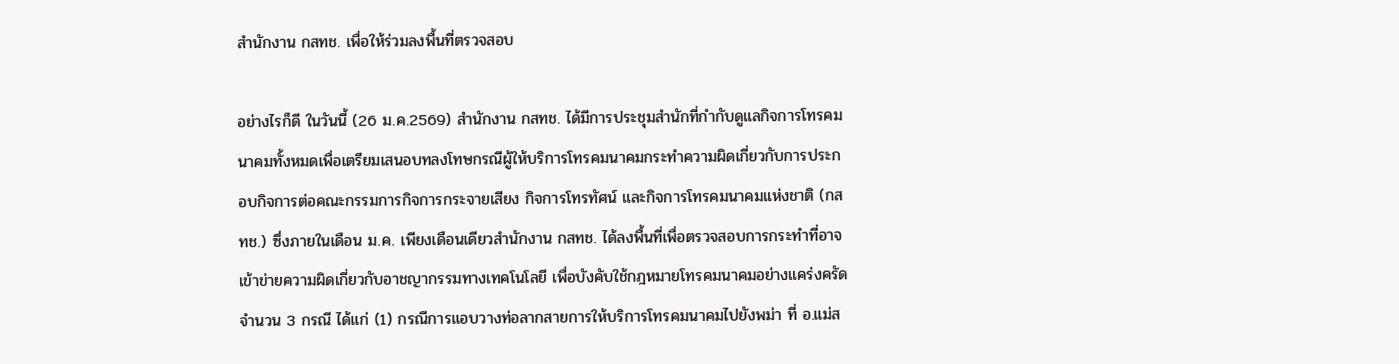สำนักงาน กสทช. เพื่อให้ร่วมลงพื้นที่ตรวจสอบ

อย่างไรก็ดี ในวันนี้ (26 ม.ค.2569) สำนักงาน กสทช. ได้มีการประชุมสำนักที่กำกับดูแลกิจการโทรคมนาคมทั้งหมดเพื่อเตรียมเสนอบทลงโทษกรณีผู้ให้บริการโทรคมนาคมกระทำความผิดเกี่ยวกับการประกอบกิจการต่อคณะกรรมการกิจการกระจายเสียง กิจการโทรทัศน์ และกิจการโทรคมนาคมแห่งชาติ (กสทช.) ซึ่งภายในเดือน ม.ค. เพียงเดือนเดียวสำนักงาน กสทช. ได้ลงพื้นที่เพื่อตรวจสอบการกระทำที่อาจเข้าข่ายความผิดเกี่ยวกับอาชญากรรมทางเทคโนโลยี เพื่อบังคับใช้กฎหมายโทรคมนาคมอย่างแคร่งครัด จำนวน 3 กรณี ได้แก่ (1) กรณีการแอบวางท่อลากสายการให้บริการโทรคมนาคมไปยังพม่า ที่ อ.แม่ส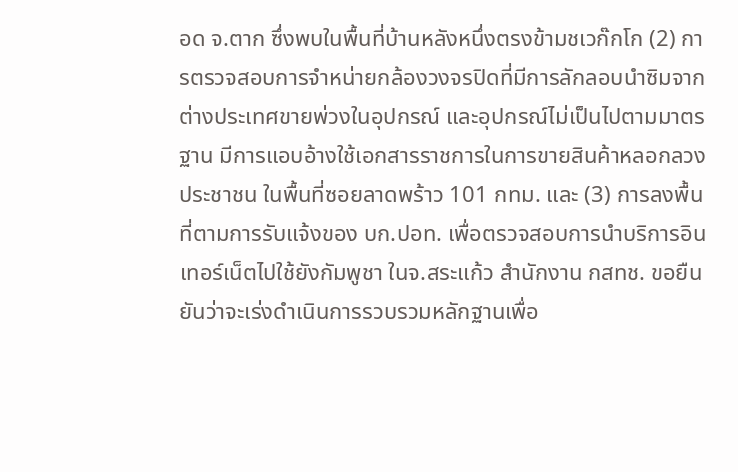อด จ.ตาก ซึ่งพบในพื้นที่บ้านหลังหนึ่งตรงข้ามชเวก๊กโก (2) การตรวจสอบการจำหน่ายกล้องวงจรปิดที่มีการลักลอบนำซิมจากต่างประเทศขายพ่วงในอุปกรณ์ และอุปกรณ์ไม่เป็นไปตามมาตรฐาน มีการแอบอ้างใช้เอกสารราชการในการขายสินค้าหลอกลวงประชาชน ในพื้นที่ซอยลาดพร้าว 101 กทม. และ (3) การลงพื้นที่ตามการรับแจ้งของ บก.ปอท. เพื่อตรวจสอบการนำบริการอินเทอร์เน็ตไปใช้ยังกัมพูชา ในจ.สระแก้ว สำนักงาน กสทช. ขอยืนยันว่าจะเร่งดำเนินการรวบรวมหลักฐานเพื่อ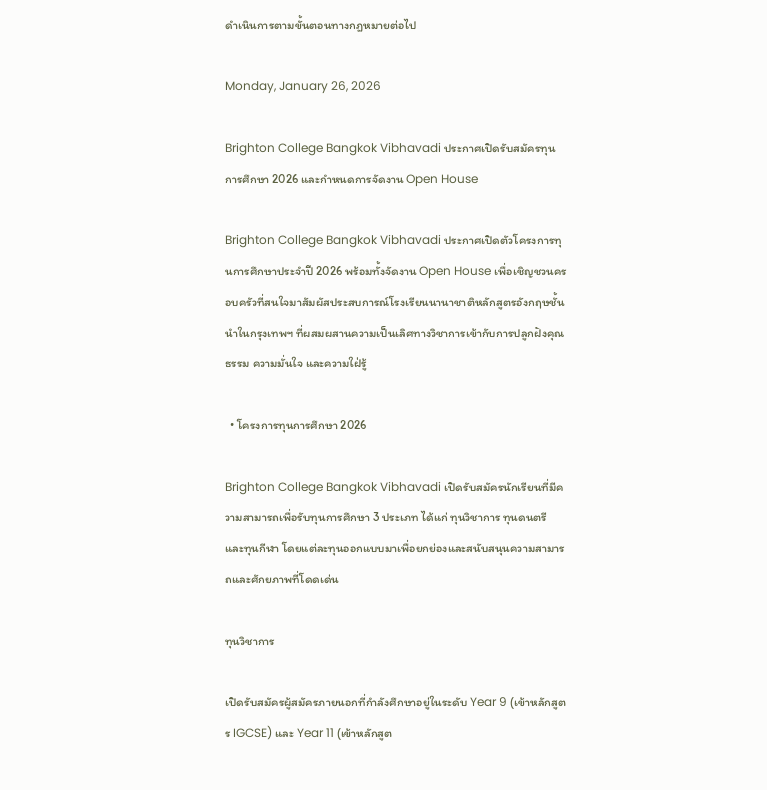ดำเนินการตามขั้นตอนทางกฎหมายต่อไป

Monday, January 26, 2026

Brighton College Bangkok Vibhavadi ประกาศเปิดรับสมัครทุนการศึกษา 2026 และกำหนดการจัดงาน Open House

Brighton College Bangkok Vibhavadi ประกาศเปิดตัวโครงการทุนการศึกษาประจำปี 2026 พร้อมทั้งจัดงาน Open House เพื่อเชิญชวนครอบครัวที่สนใจมาสัมผัสประสบการณ์โรงเรียนนานาชาติหลักสูตรอังกฤษชั้นนำในกรุงเทพฯ ที่ผสมผสานความเป็นเลิศทางวิชาการเข้ากับการปลูกฝังคุณธรรม ความมั่นใจ และความใฝ่รู้

  • โครงการทุนการศึกษา 2026

Brighton College Bangkok Vibhavadi เปิดรับสมัครนักเรียนที่มีความสามารถเพื่อรับทุนการศึกษา 3 ประเภท ได้แก่ ทุนวิชาการ ทุนดนตรี และทุนกีฬา โดยแต่ละทุนออกแบบมาเพื่อยกย่องและสนับสนุนความสามารถและศักยภาพที่โดดเด่น

ทุนวิชาการ

เปิดรับสมัครผู้สมัครภายนอกที่กำลังศึกษาอยู่ในระดับ Year 9 (เข้าหลักสูตร IGCSE) และ Year 11 (เข้าหลักสูต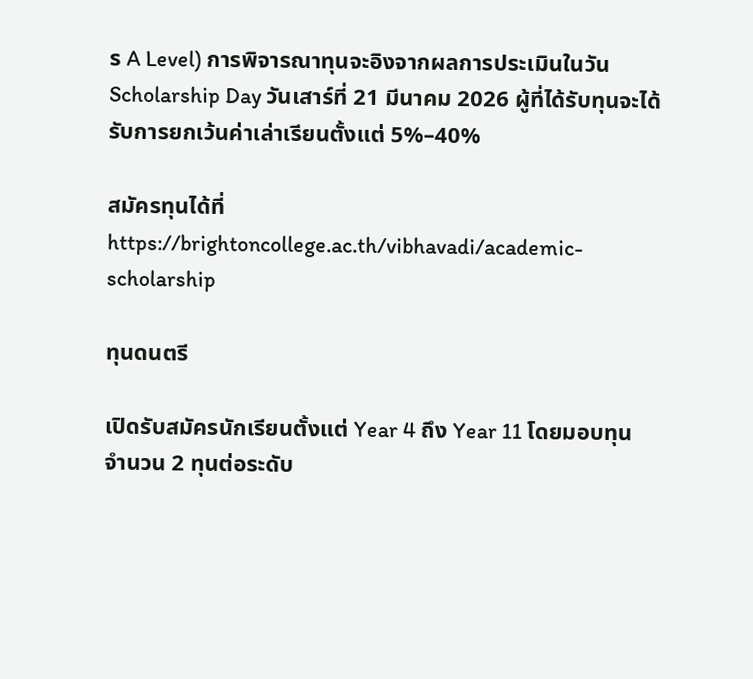ร A Level) การพิจารณาทุนจะอิงจากผลการประเมินในวัน Scholarship Day วันเสาร์ที่ 21 มีนาคม 2026 ผู้ที่ได้รับทุนจะได้รับการยกเว้นค่าเล่าเรียนตั้งแต่ 5%–40%

สมัครทุนได้ที่ https://brightoncollege.ac.th/vibhavadi/academic-scholarship

ทุนดนตรี

เปิดรับสมัครนักเรียนตั้งแต่ Year 4 ถึง Year 11 โดยมอบทุนจำนวน 2 ทุนต่อระดับ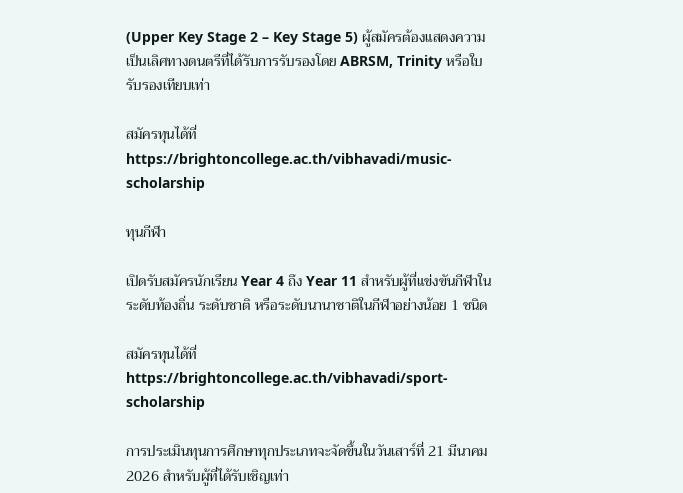(Upper Key Stage 2 – Key Stage 5) ผู้สมัครต้องแสดงความเป็นเลิศทางดนตรีที่ได้รับการรับรองโดย ABRSM, Trinity หรือใบรับรองเทียบเท่า

สมัครทุนได้ที่ https://brightoncollege.ac.th/vibhavadi/music-scholarship

ทุนกีฬา

เปิดรับสมัครนักเรียน Year 4 ถึง Year 11 สำหรับผู้ที่แข่งขันกีฬาในระดับท้องถิ่น ระดับชาติ หรือระดับนานาชาติในกีฬาอย่างน้อย 1 ชนิด

สมัครทุนได้ที่ https://brightoncollege.ac.th/vibhavadi/sport-scholarship

การประเมินทุนการศึกษาทุกประเภทจะจัดขึ้นในวันเสาร์ที่ 21 มีนาคม 2026 สำหรับผู้ที่ได้รับเชิญเท่า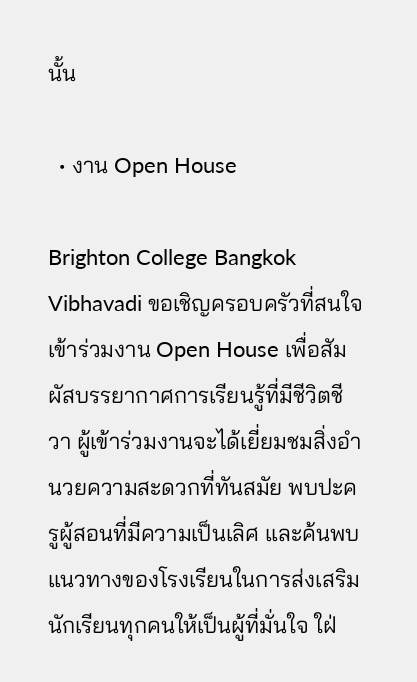นั้น

  • งาน Open House

Brighton College Bangkok Vibhavadi ขอเชิญครอบครัวที่สนใจเข้าร่วมงาน Open House เพื่อสัมผัสบรรยากาศการเรียนรู้ที่มีชีวิตชีวา ผู้เข้าร่วมงานจะได้เยี่ยมชมสิ่งอำนวยความสะดวกที่ทันสมัย พบปะครูผู้สอนที่มีความเป็นเลิศ และค้นพบแนวทางของโรงเรียนในการส่งเสริมนักเรียนทุกคนให้เป็นผู้ที่มั่นใจ ใฝ่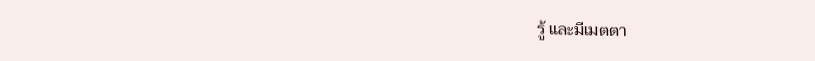รู้ และมีเมตตา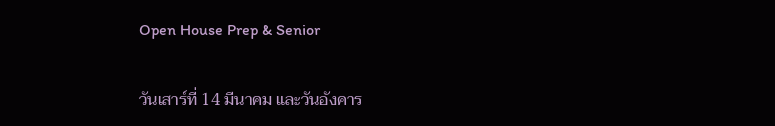Open House Prep & Senior

วันเสาร์ที่ 14 มีนาคม และวันอังคาร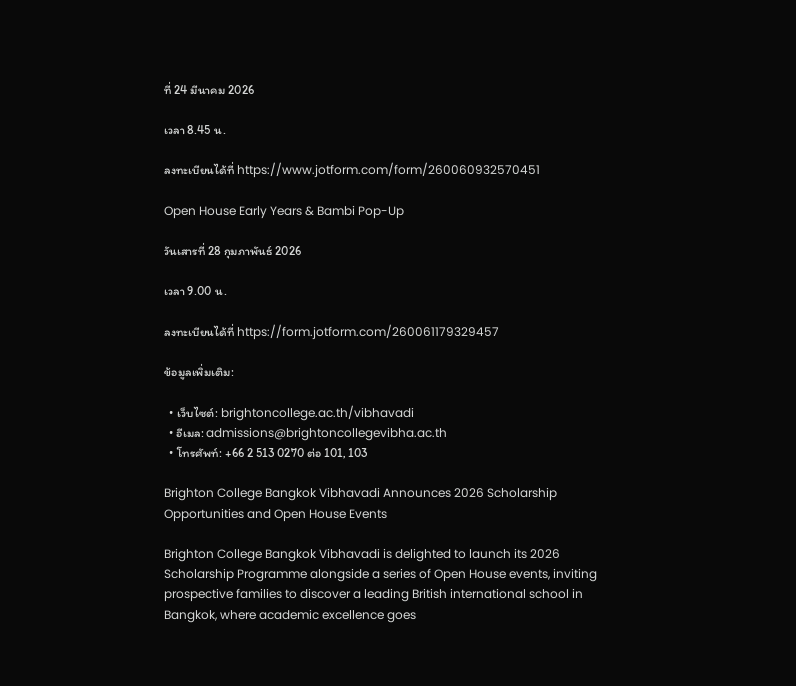ที่ 24 มีนาคม 2026

เวลา 8.45 น.

ลงทะเบียนได้ที่ https://www.jotform.com/form/260060932570451

Open House Early Years & Bambi Pop-Up

วันเสารที่ 28 กุมภาพันธ์ 2026

เวลา 9.00 น.

ลงทะเบียนได้ที่ https://form.jotform.com/260061179329457

ข้อมูลเพิ่มเติม:

  • เว็บไซต์: brightoncollege.ac.th/vibhavadi
  • อีเมล: admissions@brightoncollegevibha.ac.th
  • โทรศัพท์: +66 2 513 0270 ต่อ 101, 103

Brighton College Bangkok Vibhavadi Announces 2026 Scholarship Opportunities and Open House Events

Brighton College Bangkok Vibhavadi is delighted to launch its 2026 Scholarship Programme alongside a series of Open House events, inviting prospective families to discover a leading British international school in Bangkok, where academic excellence goes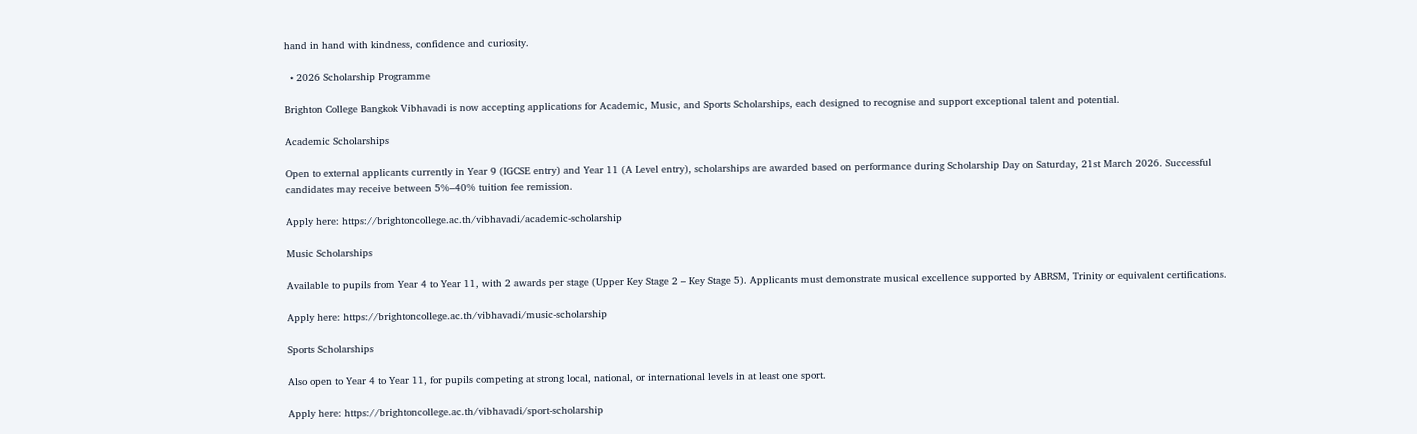hand in hand with kindness, confidence and curiosity.

  • 2026 Scholarship Programme

Brighton College Bangkok Vibhavadi is now accepting applications for Academic, Music, and Sports Scholarships, each designed to recognise and support exceptional talent and potential.

Academic Scholarships

Open to external applicants currently in Year 9 (IGCSE entry) and Year 11 (A Level entry), scholarships are awarded based on performance during Scholarship Day on Saturday, 21st March 2026. Successful candidates may receive between 5%–40% tuition fee remission.

Apply here: https://brightoncollege.ac.th/vibhavadi/academic-scholarship

Music Scholarships

Available to pupils from Year 4 to Year 11, with 2 awards per stage (Upper Key Stage 2 – Key Stage 5). Applicants must demonstrate musical excellence supported by ABRSM, Trinity or equivalent certifications.

Apply here: https://brightoncollege.ac.th/vibhavadi/music-scholarship

Sports Scholarships

Also open to Year 4 to Year 11, for pupils competing at strong local, national, or international levels in at least one sport.

Apply here: https://brightoncollege.ac.th/vibhavadi/sport-scholarship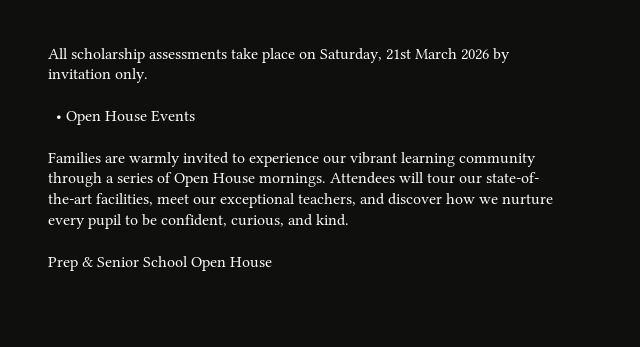All scholarship assessments take place on Saturday, 21st March 2026 by invitation only.

  • Open House Events

Families are warmly invited to experience our vibrant learning community through a series of Open House mornings. Attendees will tour our state-of-the-art facilities, meet our exceptional teachers, and discover how we nurture every pupil to be confident, curious, and kind.

Prep & Senior School Open House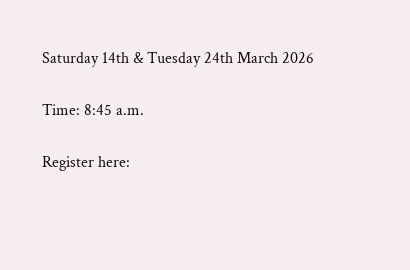Saturday 14th & Tuesday 24th March 2026

Time: 8:45 a.m.

Register here: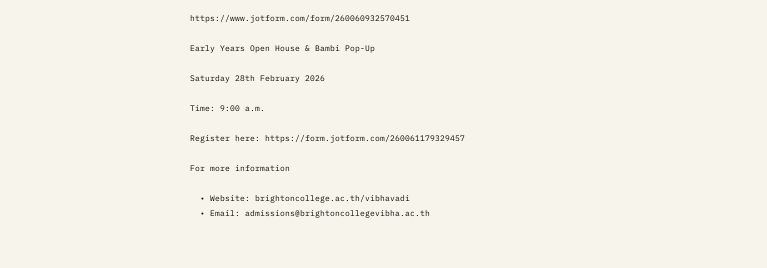https://www.jotform.com/form/260060932570451

Early Years Open House & Bambi Pop-Up

Saturday 28th February 2026

Time: 9:00 a.m.

Register here: https://form.jotform.com/260061179329457

For more information

  • Website: brightoncollege.ac.th/vibhavadi
  • Email: admissions@brightoncollegevibha.ac.th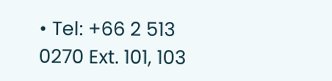• Tel: +66 2 513 0270 Ext. 101, 103